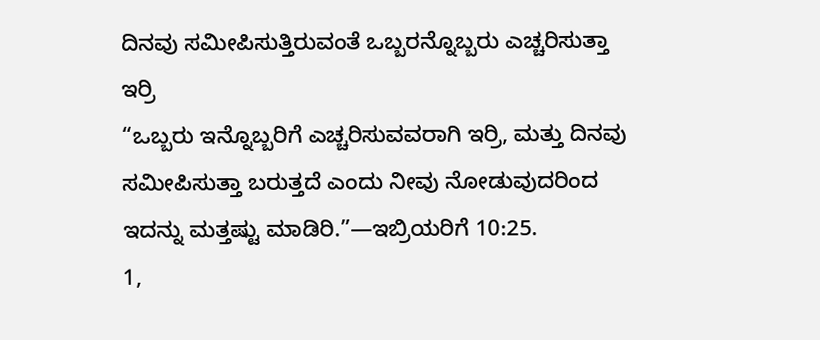ದಿನವು ಸಮೀಪಿಸುತ್ತಿರುವಂತೆ ಒಬ್ಬರನ್ನೊಬ್ಬರು ಎಚ್ಚರಿಸುತ್ತಾ ಇರ್ರಿ
“ಒಬ್ಬರು ಇನ್ನೊಬ್ಬರಿಗೆ ಎಚ್ಚರಿಸುವವರಾಗಿ ಇರ್ರಿ, ಮತ್ತು ದಿನವು ಸಮೀಪಿಸುತ್ತಾ ಬರುತ್ತದೆ ಎಂದು ನೀವು ನೋಡುವುದರಿಂದ ಇದನ್ನು ಮತ್ತಷ್ಟು ಮಾಡಿರಿ.”—ಇಬ್ರಿಯರಿಗೆ 10:25.
1,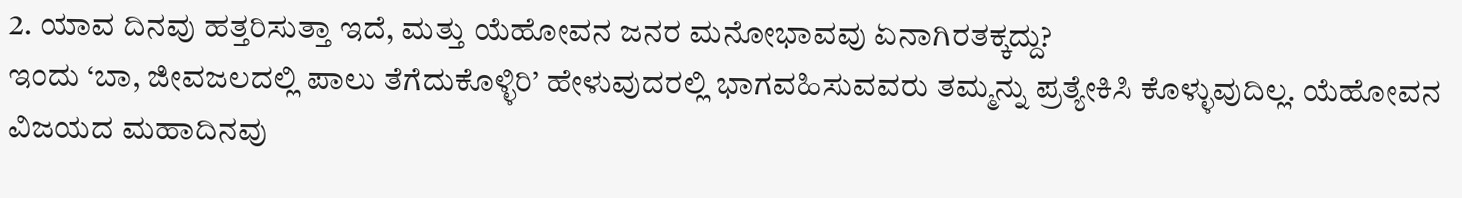2. ಯಾವ ದಿನವು ಹತ್ತರಿಸುತ್ತಾ ಇದೆ, ಮತ್ತು ಯೆಹೋವನ ಜನರ ಮನೋಭಾವವು ಏನಾಗಿರತಕ್ಕದ್ದು?
ಇಂದು ‘ಬಾ, ಜೀವಜಲದಲ್ಲಿ ಪಾಲು ತೆಗೆದುಕೊಳ್ಳಿರಿ’ ಹೇಳುವುದರಲ್ಲಿ ಭಾಗವಹಿಸುವವರು ತಮ್ಮನ್ನು ಪ್ರತ್ಯೇಕಿಸಿ ಕೊಳ್ಳುವುದಿಲ್ಲ. ಯೆಹೋವನ ವಿಜಯದ ಮಹಾದಿನವು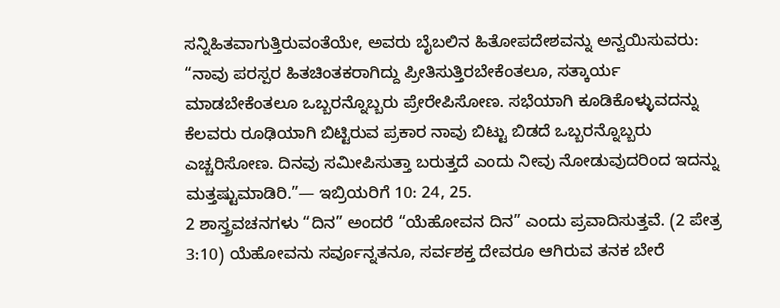ಸನ್ನಿಹಿತವಾಗುತ್ತಿರುವಂತೆಯೇ, ಅವರು ಬೈಬಲಿನ ಹಿತೋಪದೇಶವನ್ನು ಅನ್ವಯಿಸುವರು: “ನಾವು ಪರಸ್ಪರ ಹಿತಚಿಂತಕರಾಗಿದ್ದು ಪ್ರೀತಿಸುತ್ತಿರಬೇಕೆಂತಲೂ, ಸತ್ಕಾರ್ಯ ಮಾಡಬೇಕೆಂತಲೂ ಒಬ್ಬರನ್ನೊಬ್ಬರು ಪ್ರೇರೇಪಿಸೋಣ. ಸಭೆಯಾಗಿ ಕೂಡಿಕೊಳ್ಳುವದನ್ನು ಕೆಲವರು ರೂಢಿಯಾಗಿ ಬಿಟ್ಟಿರುವ ಪ್ರಕಾರ ನಾವು ಬಿಟ್ಟು ಬಿಡದೆ ಒಬ್ಬರನ್ನೊಬ್ಬರು ಎಚ್ಚರಿಸೋಣ. ದಿನವು ಸಮೀಪಿಸುತ್ತಾ ಬರುತ್ತದೆ ಎಂದು ನೀವು ನೋಡುವುದರಿಂದ ಇದನ್ನು ಮತ್ತಷ್ಟುಮಾಡಿರಿ.”— ಇಬ್ರಿಯರಿಗೆ 10: 24, 25.
2 ಶಾಸ್ತ್ರವಚನಗಳು “ದಿನ” ಅಂದರೆ “ಯೆಹೋವನ ದಿನ” ಎಂದು ಪ್ರವಾದಿಸುತ್ತವೆ. (2 ಪೇತ್ರ 3:10) ಯೆಹೋವನು ಸರ್ವೂನ್ನತನೂ, ಸರ್ವಶಕ್ತ ದೇವರೂ ಆಗಿರುವ ತನಕ ಬೇರೆ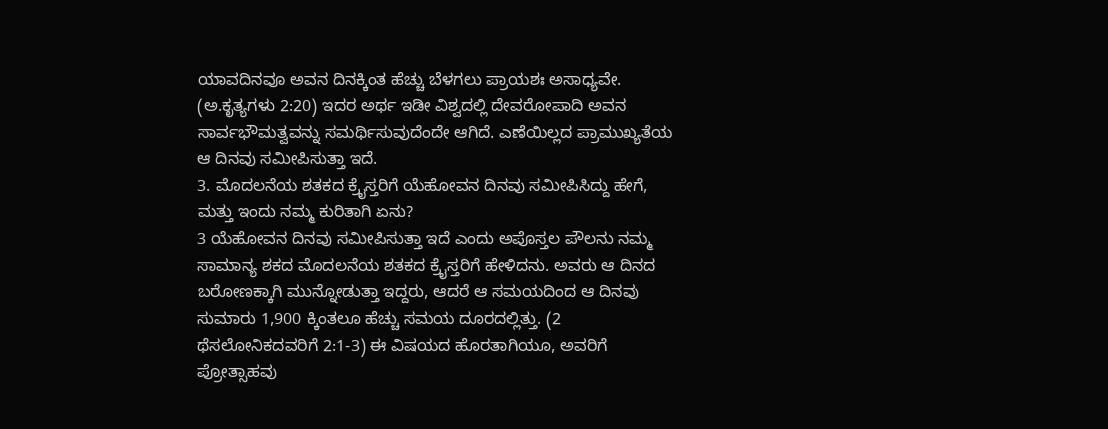ಯಾವದಿನವೂ ಅವನ ದಿನಕ್ಕಿಂತ ಹೆಚ್ಚು ಬೆಳಗಲು ಪ್ರಾಯಶಃ ಅಸಾಧ್ಯವೇ. (ಅ.ಕೃತ್ಯಗಳು 2:20) ಇದರ ಅರ್ಥ ಇಡೀ ವಿಶ್ವದಲ್ಲಿ ದೇವರೋಪಾದಿ ಅವನ ಸಾರ್ವಭೌಮತ್ವವನ್ನು ಸಮರ್ಥಿಸುವುದೆಂದೇ ಆಗಿದೆ. ಎಣೆಯಿಲ್ಲದ ಪ್ರಾಮುಖ್ಯತೆಯ ಆ ದಿನವು ಸಮೀಪಿಸುತ್ತಾ ಇದೆ.
3. ಮೊದಲನೆಯ ಶತಕದ ಕ್ರೈಸ್ತರಿಗೆ ಯೆಹೋವನ ದಿನವು ಸಮೀಪಿಸಿದ್ದು ಹೇಗೆ, ಮತ್ತು ಇಂದು ನಮ್ಮ ಕುರಿತಾಗಿ ಏನು?
3 ಯೆಹೋವನ ದಿನವು ಸಮೀಪಿಸುತ್ತಾ ಇದೆ ಎಂದು ಅಪೊಸ್ತಲ ಪೌಲನು ನಮ್ಮ ಸಾಮಾನ್ಯ ಶಕದ ಮೊದಲನೆಯ ಶತಕದ ಕ್ರೈಸ್ತರಿಗೆ ಹೇಳಿದನು. ಅವರು ಆ ದಿನದ ಬರೋಣಕ್ಕಾಗಿ ಮುನ್ನೋಡುತ್ತಾ ಇದ್ದರು, ಆದರೆ ಆ ಸಮಯದಿಂದ ಆ ದಿನವು ಸುಮಾರು 1,900 ಕ್ಕಿಂತಲೂ ಹೆಚ್ಚು ಸಮಯ ದೂರದಲ್ಲಿತ್ತು. (2 ಥೆಸಲೋನಿಕದವರಿಗೆ 2:1-3) ಈ ವಿಷಯದ ಹೊರತಾಗಿಯೂ, ಅವರಿಗೆ ಪ್ರೋತ್ಸಾಹವು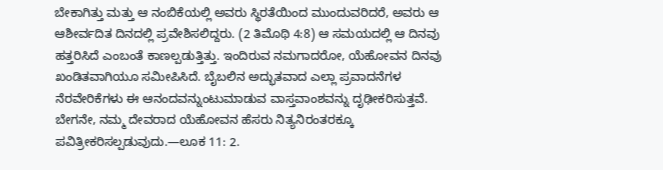ಬೇಕಾಗಿತ್ತು ಮತ್ತು ಆ ನಂಬಿಕೆಯಲ್ಲಿ ಅವರು ಸ್ಥಿರತೆಯಿಂದ ಮುಂದುವರಿದರೆ, ಅವರು ಆ ಆಶೀರ್ವದಿತ ದಿನದಲ್ಲಿ ಪ್ರವೇಶಿಸಲಿದ್ದರು. (2 ತಿಮೊಥಿ 4:8) ಆ ಸಮಯದಲ್ಲಿ ಆ ದಿನವು ಹತ್ತರಿಸಿದೆ ಎಂಬಂತೆ ಕಾಣಲ್ಪಡುತ್ತಿತ್ತು. ಇಂದಿರುವ ನಮಗಾದರೋ, ಯೆಹೋವನ ದಿನವು ಖಂಡಿತವಾಗಿಯೂ ಸಮೀಪಿಸಿದೆ. ಬೈಬಲಿನ ಅದ್ಭುತವಾದ ಎಲ್ಲಾ ಪ್ರವಾದನೆಗಳ ನೆರವೇರಿಕೆಗಳು ಈ ಆನಂದವನ್ನುಂಟುಮಾಡುವ ವಾಸ್ತವಾಂಶವನ್ನು ದೃಢೀಕರಿಸುತ್ತವೆ. ಬೇಗನೇ, ನಮ್ಮ ದೇವರಾದ ಯೆಹೋವನ ಹೆಸರು ನಿತ್ಯನಿರಂತರಕ್ಕೂ ಪವಿತ್ರೀಕರಿಸಲ್ಪಡುವುದು.—ಲೂಕ 11: 2.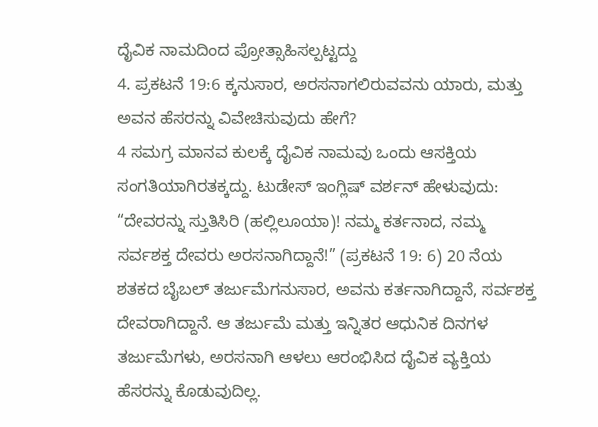ದೈವಿಕ ನಾಮದಿಂದ ಪ್ರೋತ್ಸಾಹಿಸಲ್ಪಟ್ಟದ್ದು
4. ಪ್ರಕಟನೆ 19:6 ಕ್ಕನುಸಾರ, ಅರಸನಾಗಲಿರುವವನು ಯಾರು, ಮತ್ತು ಅವನ ಹೆಸರನ್ನು ವಿವೇಚಿಸುವುದು ಹೇಗೆ?
4 ಸಮಗ್ರ ಮಾನವ ಕುಲಕ್ಕೆ ದೈವಿಕ ನಾಮವು ಒಂದು ಆಸಕ್ತಿಯ ಸಂಗತಿಯಾಗಿರತಕ್ಕದ್ದು. ಟುಡೇಸ್ ಇಂಗ್ಲಿಷ್ ವರ್ಶನ್ ಹೇಳುವುದು: “ದೇವರನ್ನು ಸ್ತುತಿಸಿರಿ (ಹಲ್ಲಿಲೂಯಾ)! ನಮ್ಮ ಕರ್ತನಾದ, ನಮ್ಮ ಸರ್ವಶಕ್ತ ದೇವರು ಅರಸನಾಗಿದ್ದಾನೆ!” (ಪ್ರಕಟನೆ 19: 6) 20 ನೆಯ ಶತಕದ ಬೈಬಲ್ ತರ್ಜುಮೆಗನುಸಾರ, ಅವನು ಕರ್ತನಾಗಿದ್ದಾನೆ, ಸರ್ವಶಕ್ತ ದೇವರಾಗಿದ್ದಾನೆ. ಆ ತರ್ಜುಮೆ ಮತ್ತು ಇನ್ನಿತರ ಆಧುನಿಕ ದಿನಗಳ ತರ್ಜುಮೆಗಳು, ಅರಸನಾಗಿ ಆಳಲು ಆರಂಭಿಸಿದ ದೈವಿಕ ವ್ಯಕ್ತಿಯ ಹೆಸರನ್ನು ಕೊಡುವುದಿಲ್ಲ.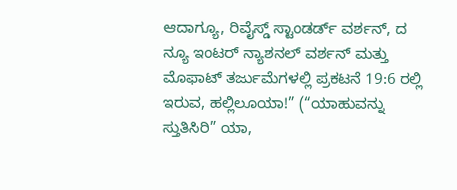ಆದಾಗ್ಯೂ, ರಿವೈಸ್ಡ್ ಸ್ಟಾಂಡರ್ಡ್ ವರ್ಶನ್, ದ ನ್ಯೂ ಇಂಟರ್ ನ್ಯಾಶನಲ್ ವರ್ಶನ್ ಮತ್ತು ಮೊಫಾಟ್ ತರ್ಜುಮೆಗಳಲ್ಲಿ ಪ್ರಕಟನೆ 19:6 ರಲ್ಲಿ ಇರುವ, ಹಲ್ಲಿಲೂಯಾ!” (“ಯಾಹುವನ್ನು ಸ್ತುತಿಸಿರಿ” ಯಾ,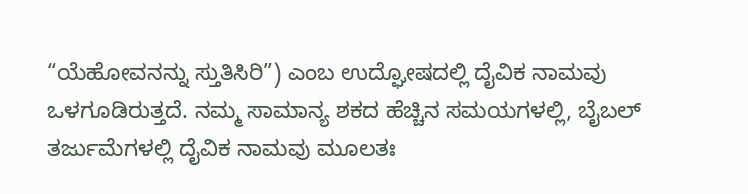“ಯೆಹೋವನನ್ನು ಸ್ತುತಿಸಿರಿ”) ಎಂಬ ಉದ್ಘೋಷದಲ್ಲಿ ದೈವಿಕ ನಾಮವು ಒಳಗೂಡಿರುತ್ತದೆ. ನಮ್ಮ ಸಾಮಾನ್ಯ ಶಕದ ಹೆಚ್ಚಿನ ಸಮಯಗಳಲ್ಲಿ, ಬೈಬಲ್ ತರ್ಜುಮೆಗಳಲ್ಲಿ ದೈವಿಕ ನಾಮವು ಮೂಲತಃ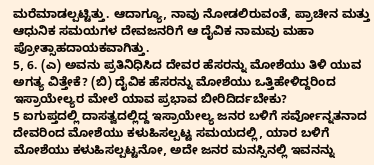ಮರೆಮಾಡಲ್ಪಟ್ಟಿತ್ತು. ಆದಾಗ್ಯೂ, ನಾವು ನೋಡಲಿರುವಂತೆ, ಪ್ರಾಚೀನ ಮತ್ತು ಆಧುನಿಕ ಸಮಯಗಳ ದೇವಜನರಿಗೆ ಆ ದೈವಿಕ ನಾಮವು ಮಹಾ ಪ್ರೋತ್ಸಾಹದಾಯಕವಾಗಿತ್ತು.
5, 6. (ಎ) ಅವನು ಪ್ರತಿನಿಧಿಸಿದ ದೇವರ ಹೆಸರನ್ನು ಮೋಶೆಯು ತಿಳಿ ಯುವ ಅಗತ್ಯ ವಿತ್ತೇಕೆ? (ಬಿ) ದೈವಿಕ ಹೆಸರನ್ನು ಮೋಶೆಯು ಒತ್ತಿಹೇಳಿದ್ದರಿಂದ ಇಸ್ರಾಯೇಲ್ಯರ ಮೇಲೆ ಯಾವ ಪ್ರಭಾವ ಬೀರಿದಿರ್ದಬೇಕು?
5 ಐಗುಪ್ತದಲ್ಲಿ ದಾಸತ್ವದಲ್ಲಿದ್ದ ಇಸ್ರಾಯೇಲ್ಯ ಜನರ ಬಳಿಗೆ ಸರ್ವೋನ್ನತನಾದ ದೇವರಿಂದ ಮೋಶೆಯು ಕಳುಹಿಸಲ್ಪಟ್ಟ ಸಮಯದಲ್ಲಿ, ಯಾರ ಬಳಿಗೆ ಮೋಶೆಯು ಕಳುಹಿಸಲ್ಪಟ್ಟನೋ, ಅದೇ ಜನರ ಮನಸ್ಸಿನಲ್ಲಿ ಇವನನ್ನು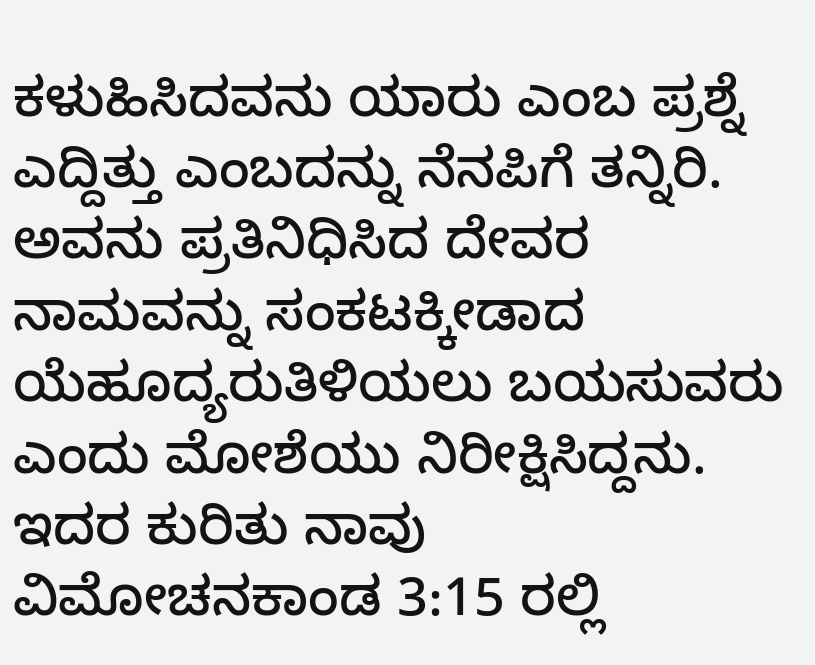ಕಳುಹಿಸಿದವನು ಯಾರು ಎಂಬ ಪ್ರಶ್ನೆ ಎದ್ದಿತ್ತು ಎಂಬದನ್ನು ನೆನಪಿಗೆ ತನ್ನಿರಿ. ಅವನು ಪ್ರತಿನಿಧಿಸಿದ ದೇವರ ನಾಮವನ್ನು ಸಂಕಟಕ್ಕೀಡಾದ ಯೆಹೂದ್ಯರುತಿಳಿಯಲು ಬಯಸುವರು ಎಂದು ಮೋಶೆಯು ನಿರೀಕ್ಷಿಸಿದ್ದನು. ಇದರ ಕುರಿತು ನಾವು ವಿಮೋಚನಕಾಂಡ 3:15 ರಲ್ಲಿ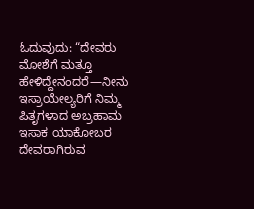ಓದುವುದು: “ದೇವರು ಮೋಶೆಗೆ ಮತ್ತೂ ಹೇಳಿದ್ದೇನಂದರೆ—ನೀನು ಇಸ್ರಾಯೇಲ್ಯರಿಗೆ ನಿಮ್ಮ ಪಿತೃಗಳಾದ ಅಬ್ರಹಾಮ ಇಸಾಕ ಯಾಕೋಬರ ದೇವರಾಗಿರುವ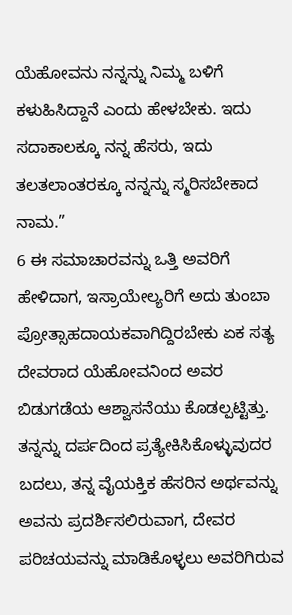ಯೆಹೋವನು ನನ್ನನ್ನು ನಿಮ್ಮ ಬಳಿಗೆ ಕಳುಹಿಸಿದ್ದಾನೆ ಎಂದು ಹೇಳಬೇಕು. ಇದು ಸದಾಕಾಲಕ್ಕೂ ನನ್ನ ಹೆಸರು, ಇದು ತಲತಲಾಂತರಕ್ಕೂ ನನ್ನನ್ನು ಸ್ಮರಿಸಬೇಕಾದ ನಾಮ.”
6 ಈ ಸಮಾಚಾರವನ್ನು ಒತ್ತಿ ಅವರಿಗೆ ಹೇಳಿದಾಗ, ಇಸ್ರಾಯೇಲ್ಯರಿಗೆ ಅದು ತುಂಬಾ ಪ್ರೋತ್ಸಾಹದಾಯಕವಾಗಿದ್ದಿರಬೇಕು ಏಕ ಸತ್ಯ ದೇವರಾದ ಯೆಹೋವನಿಂದ ಅವರ ಬಿಡುಗಡೆಯ ಆಶ್ವಾಸನೆಯು ಕೊಡಲ್ಪಟ್ಟಿತ್ತು. ತನ್ನನ್ನು ದರ್ಪದಿಂದ ಪ್ರತ್ಯೇಕಿಸಿಕೊಳ್ಳುವುದರ ಬದಲು, ತನ್ನ ವೈಯಕ್ತಿಕ ಹೆಸರಿನ ಅರ್ಥವನ್ನು ಅವನು ಪ್ರದರ್ಶಿಸಲಿರುವಾಗ, ದೇವರ ಪರಿಚಯವನ್ನು ಮಾಡಿಕೊಳ್ಳಲು ಅವರಿಗಿರುವ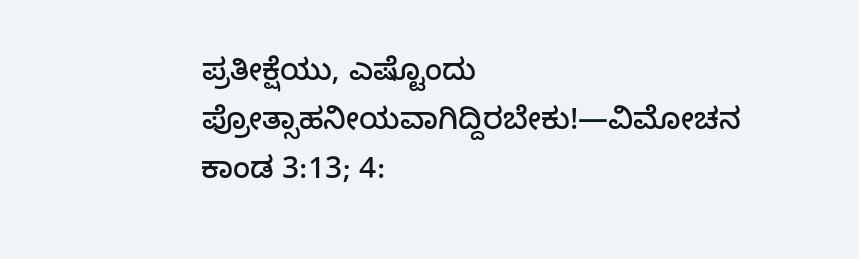ಪ್ರತೀಕ್ಷೆಯು, ಎಷ್ಟೊಂದು ಪ್ರೋತ್ಸಾಹನೀಯವಾಗಿದ್ದಿರಬೇಕು!—ವಿಮೋಚನ ಕಾಂಡ 3:13; 4: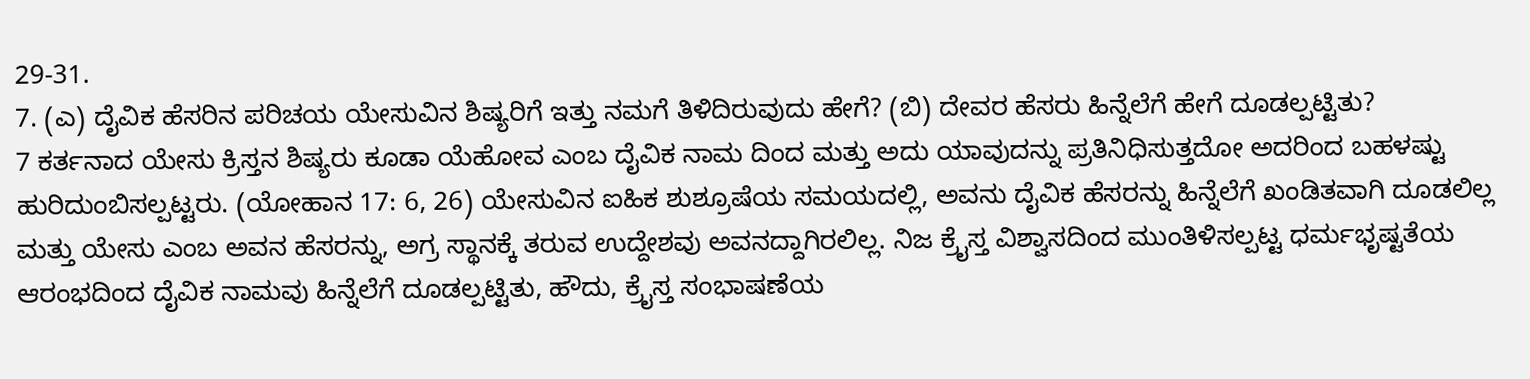29-31.
7. (ಎ) ದೈವಿಕ ಹೆಸರಿನ ಪರಿಚಯ ಯೇಸುವಿನ ಶಿಷ್ಯರಿಗೆ ಇತ್ತು ನಮಗೆ ತಿಳಿದಿರುವುದು ಹೇಗೆ? (ಬಿ) ದೇವರ ಹೆಸರು ಹಿನ್ನೆಲೆಗೆ ಹೇಗೆ ದೂಡಲ್ಪಟ್ಟಿತು?
7 ಕರ್ತನಾದ ಯೇಸು ಕ್ರಿಸ್ತನ ಶಿಷ್ಯರು ಕೂಡಾ ಯೆಹೋವ ಎಂಬ ದೈವಿಕ ನಾಮ ದಿಂದ ಮತ್ತು ಅದು ಯಾವುದನ್ನು ಪ್ರತಿನಿಧಿಸುತ್ತದೋ ಅದರಿಂದ ಬಹಳಷ್ಟು ಹುರಿದುಂಬಿಸಲ್ಪಟ್ಟರು. (ಯೋಹಾನ 17: 6, 26) ಯೇಸುವಿನ ಐಹಿಕ ಶುಶ್ರೂಷೆಯ ಸಮಯದಲ್ಲಿ, ಅವನು ದೈವಿಕ ಹೆಸರನ್ನು ಹಿನ್ನೆಲೆಗೆ ಖಂಡಿತವಾಗಿ ದೂಡಲಿಲ್ಲ ಮತ್ತು ಯೇಸು ಎಂಬ ಅವನ ಹೆಸರನ್ನು, ಅಗ್ರ ಸ್ಥಾನಕ್ಕೆ ತರುವ ಉದ್ದೇಶವು ಅವನದ್ದಾಗಿರಲಿಲ್ಲ. ನಿಜ ಕ್ರೈಸ್ತ ವಿಶ್ವಾಸದಿಂದ ಮುಂತಿಳಿಸಲ್ಪಟ್ಟ ಧರ್ಮಭೃಷ್ಟತೆಯ ಆರಂಭದಿಂದ ದೈವಿಕ ನಾಮವು ಹಿನ್ನೆಲೆಗೆ ದೂಡಲ್ಪಟ್ಟಿತು, ಹೌದು, ಕ್ರೈಸ್ತ ಸಂಭಾಷಣೆಯ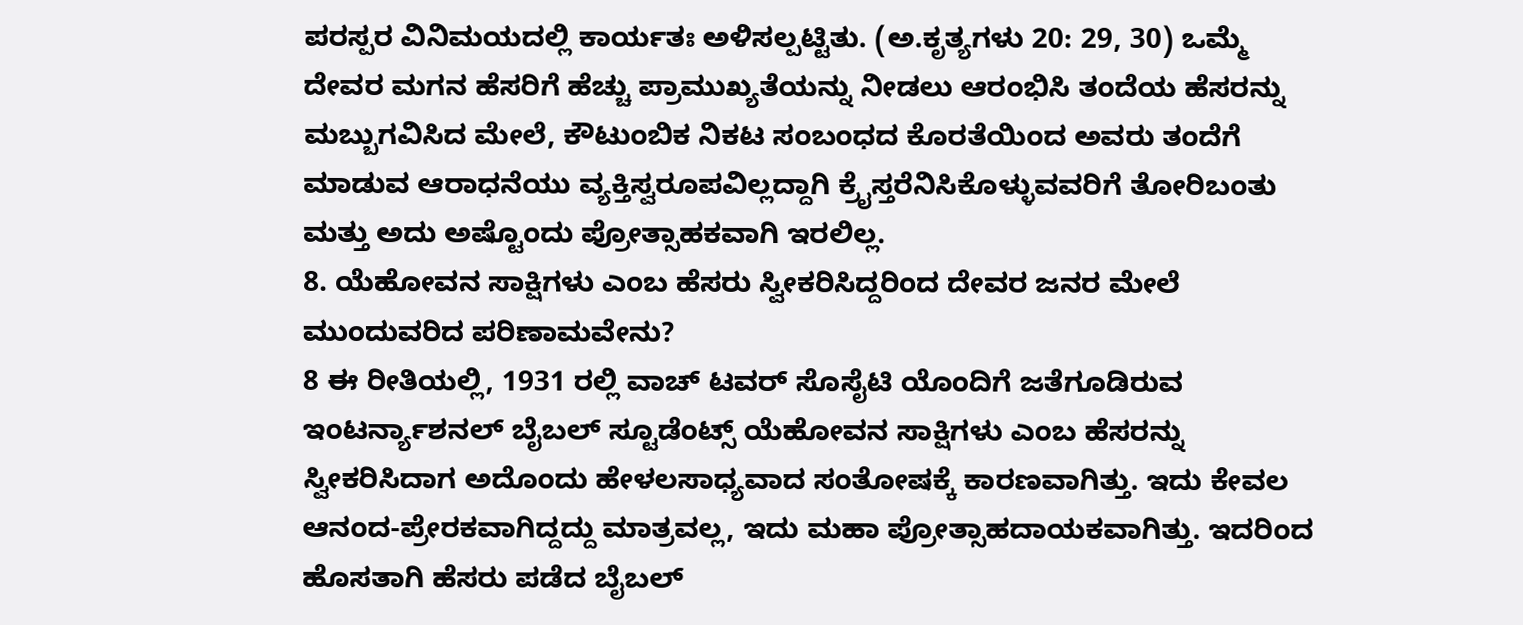ಪರಸ್ಪರ ವಿನಿಮಯದಲ್ಲಿ ಕಾರ್ಯತಃ ಅಳಿಸಲ್ಪಟ್ಟಿತು. (ಅ.ಕೃತ್ಯಗಳು 20: 29, 30) ಒಮ್ಮೆ ದೇವರ ಮಗನ ಹೆಸರಿಗೆ ಹೆಚ್ಚು ಪ್ರಾಮುಖ್ಯತೆಯನ್ನು ನೀಡಲು ಆರಂಭಿಸಿ ತಂದೆಯ ಹೆಸರನ್ನು ಮಬ್ಬುಗವಿಸಿದ ಮೇಲೆ, ಕೌಟುಂಬಿಕ ನಿಕಟ ಸಂಬಂಧದ ಕೊರತೆಯಿಂದ ಅವರು ತಂದೆಗೆ ಮಾಡುವ ಆರಾಧನೆಯು ವ್ಯಕ್ತಿಸ್ವರೂಪವಿಲ್ಲದ್ದಾಗಿ ಕ್ರೈಸ್ತರೆನಿಸಿಕೊಳ್ಳುವವರಿಗೆ ತೋರಿಬಂತು ಮತ್ತು ಅದು ಅಷ್ಟೊಂದು ಪ್ರೋತ್ಸಾಹಕವಾಗಿ ಇರಲಿಲ್ಲ.
8. ಯೆಹೋವನ ಸಾಕ್ಷಿಗಳು ಎಂಬ ಹೆಸರು ಸ್ವೀಕರಿಸಿದ್ದರಿಂದ ದೇವರ ಜನರ ಮೇಲೆ ಮುಂದುವರಿದ ಪರಿಣಾಮವೇನು?
8 ಈ ರೀತಿಯಲ್ಲಿ, 1931 ರಲ್ಲಿ ವಾಚ್ ಟವರ್ ಸೊಸೈಟಿ ಯೊಂದಿಗೆ ಜತೆಗೂಡಿರುವ ಇಂಟರ್ನ್ಯಾಶನಲ್ ಬೈಬಲ್ ಸ್ಟೂಡೆಂಟ್ಸ್ ಯೆಹೋವನ ಸಾಕ್ಷಿಗಳು ಎಂಬ ಹೆಸರನ್ನು ಸ್ವೀಕರಿಸಿದಾಗ ಅದೊಂದು ಹೇಳಲಸಾಧ್ಯವಾದ ಸಂತೋಷಕ್ಕೆ ಕಾರಣವಾಗಿತ್ತು. ಇದು ಕೇವಲ ಆನಂದ-ಪ್ರೇರಕವಾಗಿದ್ದದ್ದು ಮಾತ್ರವಲ್ಲ, ಇದು ಮಹಾ ಪ್ರೋತ್ಸಾಹದಾಯಕವಾಗಿತ್ತು. ಇದರಿಂದ ಹೊಸತಾಗಿ ಹೆಸರು ಪಡೆದ ಬೈಬಲ್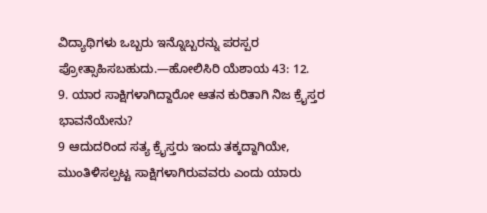ವಿದ್ಯಾಥಿಗಳು ಒಬ್ಬರು ಇನ್ನೊಬ್ಬರನ್ನು ಪರಸ್ಪರ ಪ್ರೋತ್ಸಾಹಿಸಬಹುದು.—ಹೋಲಿಸಿರಿ ಯೆಶಾಯ 43: 12.
9. ಯಾರ ಸಾಕ್ಷಿಗಳಾಗಿದ್ದಾರೋ ಆತನ ಕುರಿತಾಗಿ ನಿಜ ಕ್ರೈಸ್ತರ ಭಾವನೆಯೇನು?
9 ಆದುದರಿಂದ ಸತ್ಯ ಕ್ರೈಸ್ತರು ಇಂದು ತಕ್ಕದ್ದಾಗಿಯೇ, ಮುಂತಿಳಿಸಲ್ಪಟ್ಟ ಸಾಕ್ಷಿಗಳಾಗಿರುವವರು ಎಂದು ಯಾರು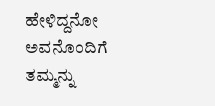ಹೇಳಿದ್ದನೋ ಅವನೊಂದಿಗೆ ತಮ್ಮನ್ನು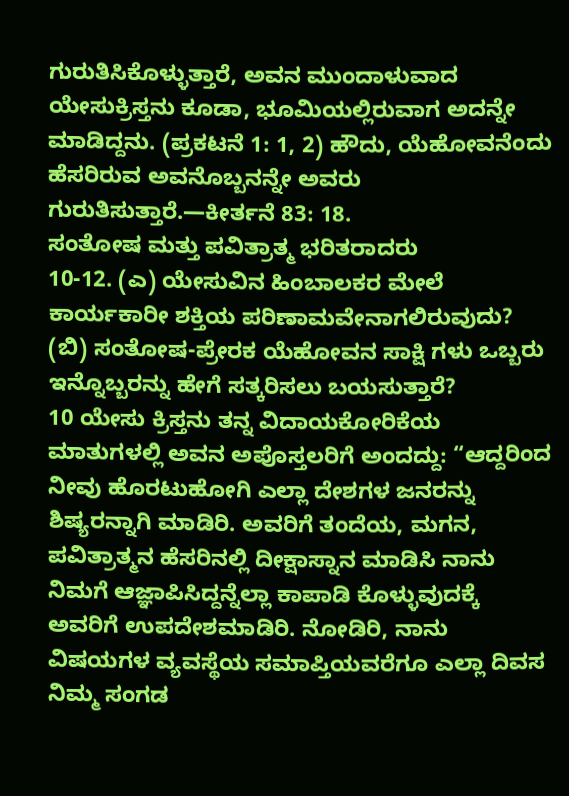ಗುರುತಿಸಿಕೊಳ್ಳುತ್ತಾರೆ, ಅವನ ಮುಂದಾಳುವಾದ ಯೇಸುಕ್ರಿಸ್ತನು ಕೂಡಾ, ಭೂಮಿಯಲ್ಲಿರುವಾಗ ಅದನ್ನೇ ಮಾಡಿದ್ದನು. (ಪ್ರಕಟನೆ 1: 1, 2) ಹೌದು, ಯೆಹೋವನೆಂದು ಹೆಸರಿರುವ ಅವನೊಬ್ಬನನ್ನೇ ಅವರು ಗುರುತಿಸುತ್ತಾರೆ.—ಕೀರ್ತನೆ 83: 18.
ಸಂತೋಷ ಮತ್ತು ಪವಿತ್ರಾತ್ಮ ಭರಿತರಾದರು
10-12. (ಎ) ಯೇಸುವಿನ ಹಿಂಬಾಲಕರ ಮೇಲೆ ಕಾರ್ಯಕಾರೀ ಶಕ್ತಿಯ ಪರಿಣಾಮವೇನಾಗಲಿರುವುದು? (ಬಿ) ಸಂತೋಷ-ಪ್ರೇರಕ ಯೆಹೋವನ ಸಾಕ್ಷಿ ಗಳು ಒಬ್ಬರು ಇನ್ನೊಬ್ಬರನ್ನು ಹೇಗೆ ಸತ್ಕರಿಸಲು ಬಯಸುತ್ತಾರೆ?
10 ಯೇಸು ಕ್ರಿಸ್ತನು ತನ್ನ ವಿದಾಯಕೋರಿಕೆಯ ಮಾತುಗಳಲ್ಲಿ ಅವನ ಅಪೊಸ್ತಲರಿಗೆ ಅಂದದ್ದು: “ಆದ್ದರಿಂದ ನೀವು ಹೊರಟುಹೋಗಿ ಎಲ್ಲಾ ದೇಶಗಳ ಜನರನ್ನು ಶಿಷ್ಯರನ್ನಾಗಿ ಮಾಡಿರಿ. ಅವರಿಗೆ ತಂದೆಯ, ಮಗನ, ಪವಿತ್ರಾತ್ಮನ ಹೆಸರಿನಲ್ಲಿ ದೀಕ್ಷಾಸ್ನಾನ ಮಾಡಿಸಿ ನಾನು ನಿಮಗೆ ಆಜ್ಞಾಪಿಸಿದ್ದನ್ನೆಲ್ಲಾ ಕಾಪಾಡಿ ಕೊಳ್ಳುವುದಕ್ಕೆ ಅವರಿಗೆ ಉಪದೇಶಮಾಡಿರಿ. ನೋಡಿರಿ, ನಾನು ವಿಷಯಗಳ ವ್ಯವಸ್ಥೆಯ ಸಮಾಪ್ತಿಯವರೆಗೂ ಎಲ್ಲಾ ದಿವಸ ನಿಮ್ಮ ಸಂಗಡ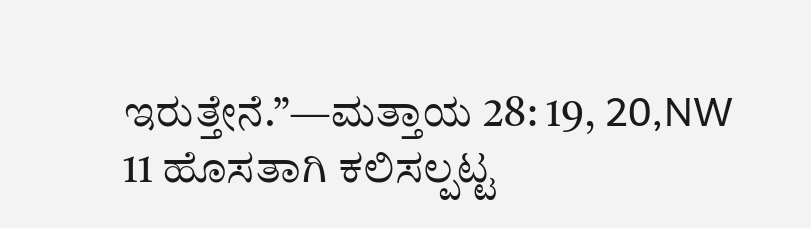ಇರುತ್ತೇನೆ.”—ಮತ್ತಾಯ 28: 19, 20,NW
11 ಹೊಸತಾಗಿ ಕಲಿಸಲ್ಪಟ್ಟ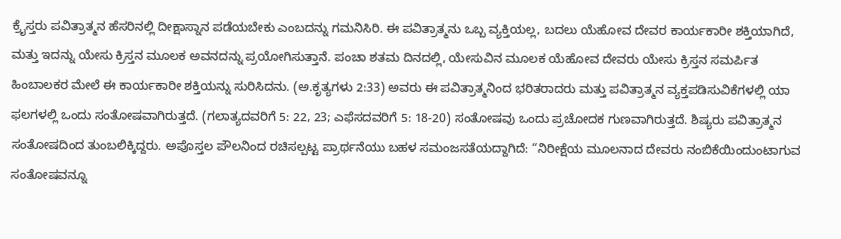ಕ್ರೈಸ್ತರು ಪವಿತ್ರಾತ್ಮನ ಹೆಸರಿನಲ್ಲಿ ದೀಕ್ಷಾಸ್ನಾನ ಪಡೆಯಬೇಕು ಎಂಬದನ್ನು ಗಮನಿಸಿರಿ. ಈ ಪವಿತ್ರಾತ್ಮನು ಒಬ್ಬ ವ್ಯಕ್ತಿಯಲ್ಲ, ಬದಲು ಯೆಹೋವ ದೇವರ ಕಾರ್ಯಕಾರೀ ಶಕ್ತಿಯಾಗಿದೆ, ಮತ್ತು ಇದನ್ನು ಯೇಸು ಕ್ರಿಸ್ತನ ಮೂಲಕ ಅವನದನ್ನು ಪ್ರಯೋಗಿಸುತ್ತಾನೆ. ಪಂಚಾ ಶತಮ ದಿನದಲ್ಲಿ, ಯೇಸುವಿನ ಮೂಲಕ ಯೆಹೋವ ದೇವರು ಯೇಸು ಕ್ರಿಸ್ತನ ಸಮರ್ಪಿತ ಹಿಂಬಾಲಕರ ಮೇಲೆ ಈ ಕಾರ್ಯಕಾರೀ ಶಕ್ತಿಯನ್ನು ಸುರಿಸಿದನು. (ಅ.ಕೃತ್ಯಗಳು 2:33) ಅವರು ಈ ಪವಿತ್ರಾತ್ಮನಿಂದ ಭರಿತರಾದರು ಮತ್ತು ಪವಿತ್ರಾತ್ಮನ ವ್ಯಕ್ತಪಡಿಸುವಿಕೆಗಳಲ್ಲಿ ಯಾ ಫಲಗಳಲ್ಲಿ ಒಂದು ಸಂತೋಷವಾಗಿರುತ್ತದೆ. (ಗಲಾತ್ಯದವರಿಗೆ 5: 22, 23; ಎಫೆಸದವರಿಗೆ 5: 18-20) ಸಂತೋಷವು ಒಂದು ಪ್ರಚೋದಕ ಗುಣವಾಗಿರುತ್ತದೆ. ಶಿಷ್ಯರು ಪವಿತ್ರಾತ್ಮನ ಸಂತೋಷದಿಂದ ತುಂಬಲಿಕ್ಕಿದ್ದರು. ಅಪೊಸ್ತಲ ಪೌಲನಿಂದ ರಚಿಸಲ್ಪಟ್ಟ ಪ್ರಾರ್ಥನೆಯು ಬಹಳ ಸಮಂಜಸತೆಯದ್ದಾಗಿದೆ: “ನಿರೀಕ್ಷೆಯ ಮೂಲನಾದ ದೇವರು ನಂಬಿಕೆಯಿಂದುಂಟಾಗುವ ಸಂತೋಷವನ್ನೂ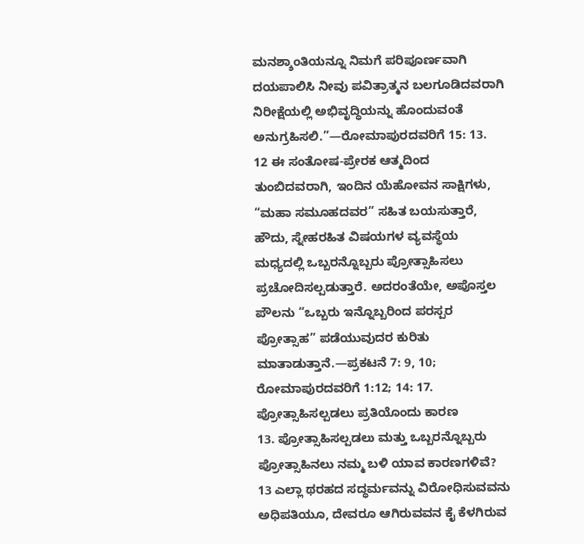ಮನಶ್ಶಾಂತಿಯನ್ನೂ ನಿಮಗೆ ಪರಿಪೂರ್ಣವಾಗಿ ದಯಪಾಲಿಸಿ ನೀವು ಪವಿತ್ರಾತ್ಮನ ಬಲಗೂಡಿದವರಾಗಿ ನಿರೀಕ್ಷೆಯಲ್ಲಿ ಅಭಿವೃದ್ಧಿಯನ್ನು ಹೊಂದುವಂತೆ ಅನುಗ್ರಹಿಸಲಿ.”—ರೋಮಾಪುರದವರಿಗೆ 15: 13.
12 ಈ ಸಂತೋಷ-ಪ್ರೇರಕ ಆತ್ಮದಿಂದ ತುಂಬಿದವರಾಗಿ, ಇಂದಿನ ಯೆಹೋವನ ಸಾಕ್ಷಿಗಳು, “ಮಹಾ ಸಮೂಹದವರ” ಸಹಿತ ಬಯಸುತ್ತಾರೆ, ಹೌದು, ಸ್ನೇಹರಹಿತ ವಿಷಯಗಳ ವ್ಯವಸ್ಥೆಯ ಮಧ್ಯದಲ್ಲಿ ಒಬ್ಬರನ್ನೊಬ್ಬರು ಪ್ರೋತ್ಸಾಹಿಸಲು ಪ್ರಚೋದಿಸಲ್ಪಡುತ್ತಾರೆ. ಅದರಂತೆಯೇ, ಅಪೊಸ್ತಲ ಪೌಲನು “ಒಬ್ಬರು ಇನ್ನೊಬ್ಬರಿಂದ ಪರಸ್ಪರ ಪ್ರೋತ್ಸಾಹ” ಪಡೆಯುವುದರ ಕುರಿತು ಮಾತಾಡುತ್ತಾನೆ.—ಪ್ರಕಟನೆ 7: 9, 10; ರೋಮಾಪುರದವರಿಗೆ 1:12; 14: 17.
ಪ್ರೋತ್ಸಾಹಿಸಲ್ಪಡಲು ಪ್ರತಿಯೊಂದು ಕಾರಣ
13. ಪ್ರೋತ್ಸಾಹಿಸಲ್ಪಡಲು ಮತ್ತು ಒಬ್ಬರನ್ನೊಬ್ಬರು ಪ್ರೋತ್ಸಾಹಿನಲು ನಮ್ಮ ಬಳಿ ಯಾವ ಕಾರಣಗಳಿವೆ?
13 ಎಲ್ಲಾ ಥರಹದ ಸದ್ಧರ್ಮವನ್ನು ವಿರೋಧಿಸುವವನು ಅಧಿಪತಿಯೂ, ದೇವರೂ ಆಗಿರುವವನ ಕೈ ಕೆಳಗಿರುವ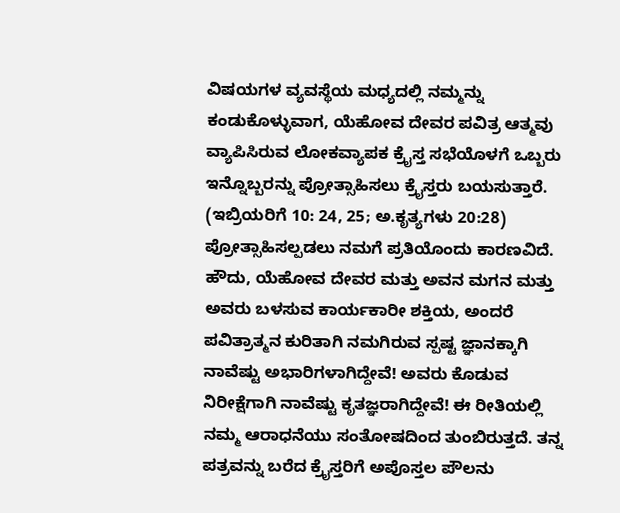ವಿಷಯಗಳ ವ್ಯವಸ್ಥೆಯ ಮಧ್ಯದಲ್ಲಿ ನಮ್ಮನ್ನು ಕಂಡುಕೊಳ್ಳುವಾಗ, ಯೆಹೋವ ದೇವರ ಪವಿತ್ರ ಆತ್ಮವು ವ್ಯಾಪಿಸಿರುವ ಲೋಕವ್ಯಾಪಕ ಕ್ರೈಸ್ತ ಸಭೆಯೊಳಗೆ ಒಬ್ಬರು ಇನ್ನೊಬ್ಬರನ್ನು ಪ್ರೋತ್ಸಾಹಿಸಲು ಕ್ರೈಸ್ತರು ಬಯಸುತ್ತಾರೆ. (ಇಬ್ರಿಯರಿಗೆ 10: 24, 25; ಅ.ಕೃತ್ಯಗಳು 20:28) ಪ್ರೋತ್ಸಾಹಿಸಲ್ಪಡಲು ನಮಗೆ ಪ್ರತಿಯೊಂದು ಕಾರಣವಿದೆ. ಹೌದು, ಯೆಹೋವ ದೇವರ ಮತ್ತು ಅವನ ಮಗನ ಮತ್ತು ಅವರು ಬಳಸುವ ಕಾರ್ಯಕಾರೀ ಶಕ್ತಿಯ, ಅಂದರೆ ಪವಿತ್ರಾತ್ಮನ ಕುರಿತಾಗಿ ನಮಗಿರುವ ಸ್ಪಷ್ಟ ಜ್ಞಾನಕ್ಕಾಗಿ ನಾವೆಷ್ಟು ಅಭಾರಿಗಳಾಗಿದ್ದೇವೆ! ಅವರು ಕೊಡುವ ನಿರೀಕ್ಷೆಗಾಗಿ ನಾವೆಷ್ಟು ಕೃತಜ್ಞರಾಗಿದ್ದೇವೆ! ಈ ರೀತಿಯಲ್ಲಿ ನಮ್ಮ ಆರಾಧನೆಯು ಸಂತೋಷದಿಂದ ತುಂಬಿರುತ್ತದೆ. ತನ್ನ ಪತ್ರವನ್ನು ಬರೆದ ಕ್ರೈಸ್ತರಿಗೆ ಅಪೊಸ್ತಲ ಪೌಲನು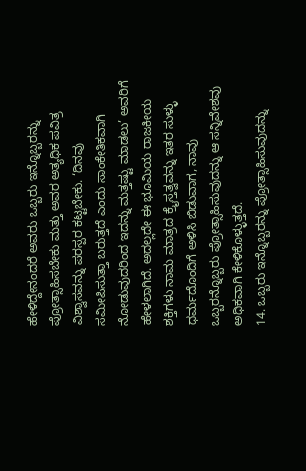ಹೇಳಿದ್ದೇನಂದರೆ ಅವರು ಒಬ್ಬರು ಇನ್ನೊಬ್ಬರನ್ನು ಪ್ರೋತ್ಸಾಹಿಸಬೇಕು ಮತ್ತು ಅವರ ಅತ್ಯಧಿಕ ಪವಿತ್ರ ವಿಶ್ವಾಸವನ್ನು ಪರಸ್ಪರ ಕಟ್ಟಬೇಕು. ‘ದಿನವು ಸಮೀಪಿಸುತ್ತಾ ಬರುತ್ತದೆ ಎಂದು ಸಾಂಕೇತಿಕವಾಗಿ ನೋಡುವುದರಿಂದ ಇದನ್ನು ಮತ್ತಷ್ಟು ಮಾಡಲು’ ಅವರಿಗೆ ಹೇಳಲಾಗಿದೆ. ಅದಲ್ಲದೇ ಈ ಭೂಮಿಯ ರಾಜಕೀಯ ಶಕ್ತಿಗಳು ನಾಮ ಮಾತ್ರದ ಕ್ರೈಸ್ತತ್ವವನ್ನು ಇತರ ಸುಳ್ಳು ಧರ್ಮದೊಂದಿಗೆ ಅಳಿಸಿ ಬಿಡುವಾಗ, ನಾವು ಒಬ್ಬರನ್ನೊಬ್ಬರು ಪ್ರೋತ್ಸಾಹಿಸುವುದನ್ನು ಆ ಸನ್ನಿವೇಶವು ಅಧಿಕವಾಗಿ ಕೇಳಿಕೊಳ್ಳುತ್ತದೆ.
14. ಒಬ್ಬರು ಇನ್ನೊಬ್ಬರನ್ನು ಪ್ರೋತ್ಸಾಹಿಸುವುದನ್ನು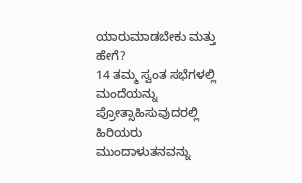ಯಾರುಮಾಡಬೇಕು ಮತ್ತು ಹೇಗೆ?
14 ತಮ್ಮ ಸ್ವಂತ ಸಭೆಗಳಲ್ಲಿ ಮಂದೆಯನ್ನು ಪ್ರೋತ್ಸಾಹಿಸುವುದರಲ್ಲಿ ಹಿರಿಯರು ಮುಂದಾಳುತನವನ್ನು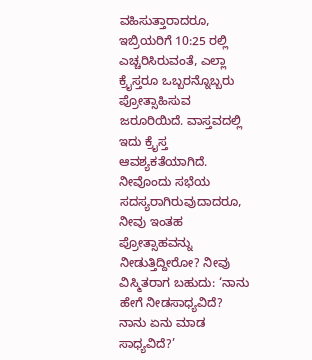ವಹಿಸುತ್ತಾರಾದರೂ, ಇಬ್ರಿಯರಿಗೆ 10:25 ರಲ್ಲಿ ಎಚ್ಚರಿಸಿರುವಂತೆ, ಎಲ್ಲಾ ಕ್ರೈಸ್ತರೂ ಒಬ್ಬರನ್ನೊಬ್ಬರು ಪ್ರೋತ್ಸಾಹಿಸುವ ಜರೂರಿಯಿದೆ. ವಾಸ್ತವದಲ್ಲಿ ಇದು ಕ್ರೈಸ್ತ ಆವಶ್ಯಕತೆಯಾಗಿದೆ. ನೀವೊಂದು ಸಭೆಯ ಸದಸ್ಯರಾಗಿರುವುದಾದರೂ, ನೀವು ಇಂತಹ ಪ್ರೋತ್ಸಾಹವನ್ನು ನೀಡುತ್ತಿದ್ದೀರೋ? ನೀವು ವಿಸ್ಮಿತರಾಗ ಬಹುದು: ‘ನಾನು ಹೇಗೆ ನೀಡಸಾಧ್ಯವಿದೆ? ನಾನು ಏನು ಮಾಡ ಸಾಧ್ಯವಿದೆ?’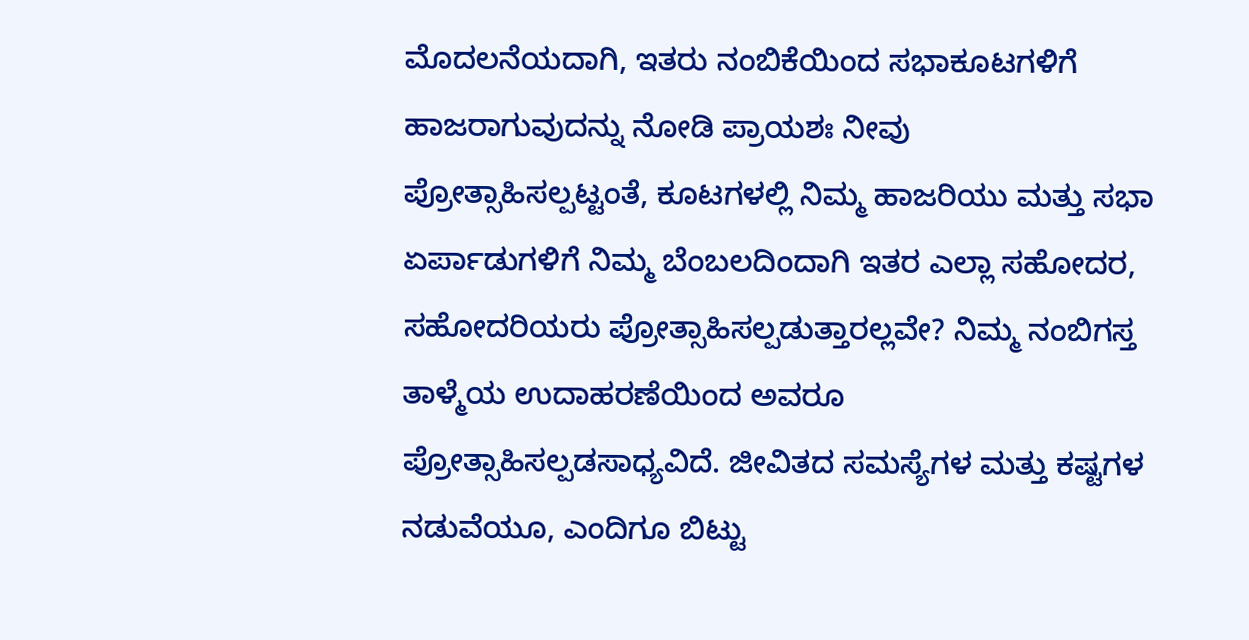ಮೊದಲನೆಯದಾಗಿ, ಇತರು ನಂಬಿಕೆಯಿಂದ ಸಭಾಕೂಟಗಳಿಗೆ ಹಾಜರಾಗುವುದನ್ನು ನೋಡಿ ಪ್ರಾಯಶಃ ನೀವು ಪ್ರೋತ್ಸಾಹಿಸಲ್ಪಟ್ಟಂತೆ, ಕೂಟಗಳಲ್ಲಿ ನಿಮ್ಮ ಹಾಜರಿಯು ಮತ್ತು ಸಭಾ ಏರ್ಪಾಡುಗಳಿಗೆ ನಿಮ್ಮ ಬೆಂಬಲದಿಂದಾಗಿ ಇತರ ಎಲ್ಲಾ ಸಹೋದರ, ಸಹೋದರಿಯರು ಪ್ರೋತ್ಸಾಹಿಸಲ್ಪಡುತ್ತಾರಲ್ಲವೇ? ನಿಮ್ಮ ನಂಬಿಗಸ್ತ ತಾಳ್ಮೆಯ ಉದಾಹರಣೆಯಿಂದ ಅವರೂ ಪ್ರೋತ್ಸಾಹಿಸಲ್ಪಡಸಾಧ್ಯವಿದೆ. ಜೀವಿತದ ಸಮಸ್ಯೆಗಳ ಮತ್ತು ಕಷ್ಟಗಳ ನಡುವೆಯೂ, ಎಂದಿಗೂ ಬಿಟ್ಟು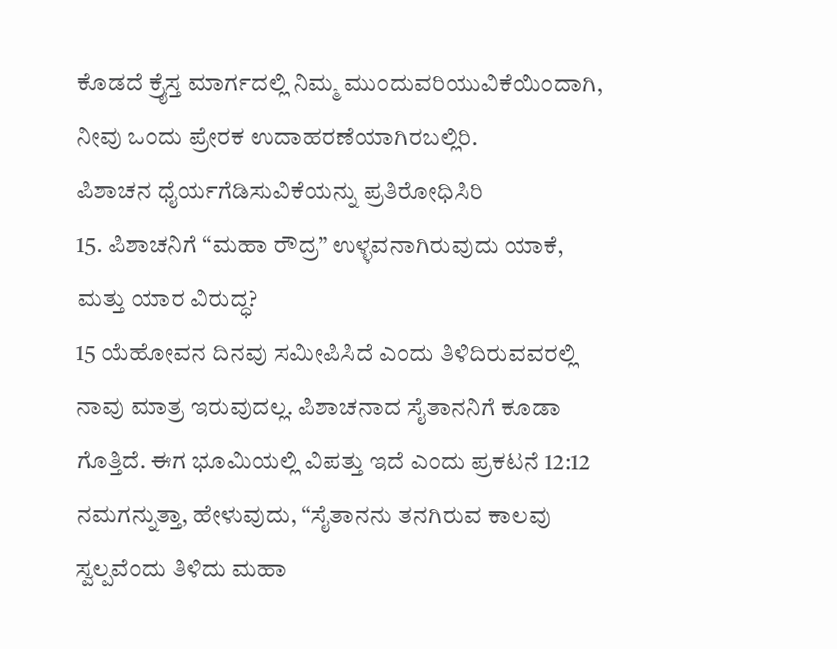ಕೊಡದೆ ಕ್ರೈಸ್ತ ಮಾರ್ಗದಲ್ಲಿ ನಿಮ್ಮ ಮುಂದುವರಿಯುವಿಕೆಯಿಂದಾಗಿ, ನೀವು ಒಂದು ಪ್ರೇರಕ ಉದಾಹರಣೆಯಾಗಿರಬಲ್ಲಿರಿ.
ಪಿಶಾಚನ ಧೈರ್ಯಗೆಡಿಸುವಿಕೆಯನ್ನು ಪ್ರತಿರೋಧಿಸಿರಿ
15. ಪಿಶಾಚನಿಗೆ “ಮಹಾ ರೌದ್ರ” ಉಳ್ಳವನಾಗಿರುವುದು ಯಾಕೆ, ಮತ್ತು ಯಾರ ವಿರುದ್ಧ?
15 ಯೆಹೋವನ ದಿನವು ಸಮೀಪಿಸಿದೆ ಎಂದು ತಿಳಿದಿರುವವರಲ್ಲಿ ನಾವು ಮಾತ್ರ ಇರುವುದಲ್ಲ. ಪಿಶಾಚನಾದ ಸೈತಾನನಿಗೆ ಕೂಡಾ ಗೊತ್ತಿದೆ. ಈಗ ಭೂಮಿಯಲ್ಲಿ ವಿಪತ್ತು ಇದೆ ಎಂದು ಪ್ರಕಟನೆ 12:12 ನಮಗನ್ನುತ್ತಾ, ಹೇಳುವುದು, “ಸೈತಾನನು ತನಗಿರುವ ಕಾಲವು ಸ್ವಲ್ಪವೆಂದು ತಿಳಿದು ಮಹಾ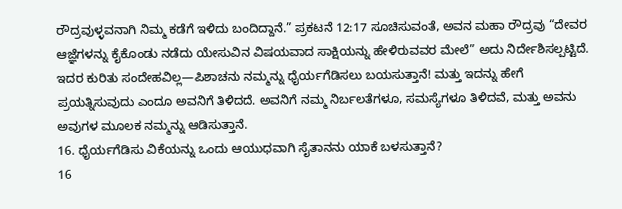ರೌದ್ರವುಳ್ಳವನಾಗಿ ನಿಮ್ಮ ಕಡೆಗೆ ಇಳಿದು ಬಂದಿದ್ದಾನೆ.” ಪ್ರಕಟನೆ 12:17 ಸೂಚಿಸುವಂತೆ, ಅವನ ಮಹಾ ರೌದ್ರವು “ದೇವರ ಆಜ್ಞೆಗಳನ್ನು ಕೈಕೊಂಡು ನಡೆದು ಯೇಸುವಿನ ವಿಷಯವಾದ ಸಾಕ್ಷಿಯನ್ನು ಹೇಳಿರುವವರ ಮೇಲೆ” ಅದು ನಿರ್ದೇಶಿಸಲ್ಪಟ್ಟಿದೆ. ಇದರ ಕುರಿತು ಸಂದೇಹವಿಲ್ಲ—ಪಿಶಾಚನು ನಮ್ಮನ್ನು ಧೈರ್ಯಗೆಡಿಸಲು ಬಯಸುತ್ತಾನೆ! ಮತ್ತು ಇದನ್ನು ಹೇಗೆ ಪ್ರಯತ್ನಿಸುವುದು ಎಂದೂ ಅವನಿಗೆ ತಿಳಿದದೆ. ಅವನಿಗೆ ನಮ್ಮ ನಿರ್ಬಲತೆಗಳೂ, ಸಮಸ್ಯೆಗಳೂ ತಿಳಿದವೆ, ಮತ್ತು ಅವನು ಅವುಗಳ ಮೂಲಕ ನಮ್ಮನ್ನು ಆಡಿಸುತ್ತಾನೆ.
16. ಧೈರ್ಯಗೆಡಿಸು ವಿಕೆಯನ್ನು ಒಂದು ಆಯುಧವಾಗಿ ಸೈತಾನನು ಯಾಕೆ ಬಳಸುತ್ತಾನೆ?
16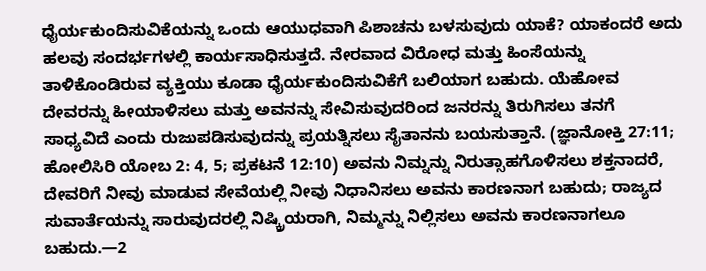ಧೈರ್ಯಕುಂದಿಸುವಿಕೆಯನ್ನು ಒಂದು ಆಯುಧವಾಗಿ ಪಿಶಾಚನು ಬಳಸುವುದು ಯಾಕೆ? ಯಾಕಂದರೆ ಅದು ಹಲವು ಸಂದರ್ಭಗಳಲ್ಲಿ ಕಾರ್ಯಸಾಧಿಸುತ್ತದೆ. ನೇರವಾದ ವಿರೋಧ ಮತ್ತು ಹಿಂಸೆಯನ್ನು ತಾಳಿಕೊಂಡಿರುವ ವ್ಯಕ್ತಿಯು ಕೂಡಾ ಧೈರ್ಯಕುಂದಿಸುವಿಕೆಗೆ ಬಲಿಯಾಗ ಬಹುದು. ಯೆಹೋವ ದೇವರನ್ನು ಹೀಯಾಳಿಸಲು ಮತ್ತು ಅವನನ್ನು ಸೇವಿಸುವುದರಿಂದ ಜನರನ್ನು ತಿರುಗಿಸಲು ತನಗೆ ಸಾಧ್ಯವಿದೆ ಎಂದು ರುಜುಪಡಿಸುವುದನ್ನು ಪ್ರಯತ್ನಿಸಲು ಸೈತಾನನು ಬಯಸುತ್ತಾನೆ. (ಜ್ಞಾನೋಕ್ತಿ 27:11; ಹೋಲಿಸಿರಿ ಯೋಬ 2: 4, 5; ಪ್ರಕಟನೆ 12:10) ಅವನು ನಿಮ್ನನ್ನು ನಿರುತ್ಸಾಹಗೊಳಿಸಲು ಶಕ್ತನಾದರೆ, ದೇವರಿಗೆ ನೀವು ಮಾಡುವ ಸೇವೆಯಲ್ಲಿ ನೀವು ನಿಧಾನಿಸಲು ಅವನು ಕಾರಣನಾಗ ಬಹುದು; ರಾಜ್ಯದ ಸುವಾರ್ತೆಯನ್ನು ಸಾರುವುದರಲ್ಲಿ ನಿಷ್ಕ್ರಿಯರಾಗಿ, ನಿಮ್ಮನ್ನು ನಿಲ್ಲಿಸಲು ಅವನು ಕಾರಣನಾಗಲೂ ಬಹುದು.—2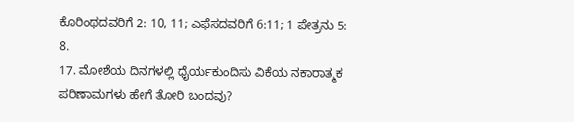ಕೊರಿಂಥದವರಿಗೆ 2: 10, 11; ಎಫೆಸದವರಿಗೆ 6:11; 1 ಪೇತ್ರನು 5: 8.
17. ಮೋಶೆಯ ದಿನಗಳಲ್ಲಿ ಧೈರ್ಯಕುಂದಿಸು ವಿಕೆಯ ನಕಾರಾತ್ಮಕ ಪರಿಣಾಮಗಳು ಹೇಗೆ ತೋರಿ ಬಂದವು?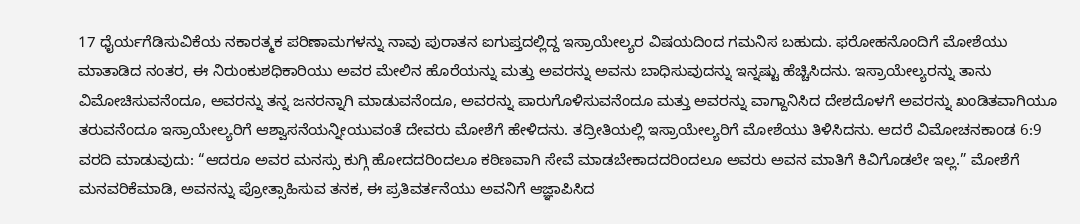17 ಧೈರ್ಯಗೆಡಿಸುವಿಕೆಯ ನಕಾರತ್ಮಕ ಪರಿಣಾಮಗಳನ್ನು ನಾವು ಪುರಾತನ ಐಗುಪ್ತದಲ್ಲಿದ್ದ ಇಸ್ರಾಯೇಲ್ಯರ ವಿಷಯದಿಂದ ಗಮನಿಸ ಬಹುದು. ಫರೋಹನೊಂದಿಗೆ ಮೋಶೆಯು ಮಾತಾಡಿದ ನಂತರ, ಈ ನಿರುಂಕುಶಧಿಕಾರಿಯು ಅವರ ಮೇಲಿನ ಹೊರೆಯನ್ನು ಮತ್ತು ಅವರನ್ನು ಅವನು ಬಾಧಿಸುವುದನ್ನು ಇನ್ನಷ್ಟು ಹೆಚ್ಚಿಸಿದನು. ಇಸ್ರಾಯೇಲ್ಯರನ್ನು ತಾನು ವಿಮೋಚಿಸುವನೆಂದೂ, ಅವರನ್ನು ತನ್ನ ಜನರನ್ನಾಗಿ ಮಾಡುವನೆಂದೂ, ಅವರನ್ನು ಪಾರುಗೊಳಿಸುವನೆಂದೂ ಮತ್ತು ಅವರನ್ನು ವಾಗ್ದಾನಿಸಿದ ದೇಶದೊಳಗೆ ಅವರನ್ನು ಖಂಡಿತವಾಗಿಯೂ ತರುವನೆಂದೂ ಇಸ್ರಾಯೇಲ್ಯರಿಗೆ ಆಶ್ವಾಸನೆಯನ್ನೀಯುವಂತೆ ದೇವರು ಮೋಶೆಗೆ ಹೇಳಿದನು. ತದ್ರೀತಿಯಲ್ಲಿ ಇಸ್ರಾಯೇಲ್ಯರಿಗೆ ಮೋಶೆಯು ತಿಳಿಸಿದನು. ಆದರೆ ವಿಮೋಚನಕಾಂಡ 6:9 ವರದಿ ಮಾಡುವುದು: “ಆದರೂ ಅವರ ಮನಸ್ಸು ಕುಗ್ಗಿ ಹೋದದರಿಂದಲೂ ಕಠಿಣವಾಗಿ ಸೇವೆ ಮಾಡಬೇಕಾದದರಿಂದಲೂ ಅವರು ಅವನ ಮಾತಿಗೆ ಕಿವಿಗೊಡಲೇ ಇಲ್ಲ.” ಮೋಶೆಗೆ ಮನವರಿಕೆಮಾಡಿ, ಅವನನ್ನು ಪ್ರೋತ್ಸಾಹಿಸುವ ತನಕ, ಈ ಪ್ರತಿವರ್ತನೆಯು ಅವನಿಗೆ ಆಜ್ಞಾಪಿಸಿದ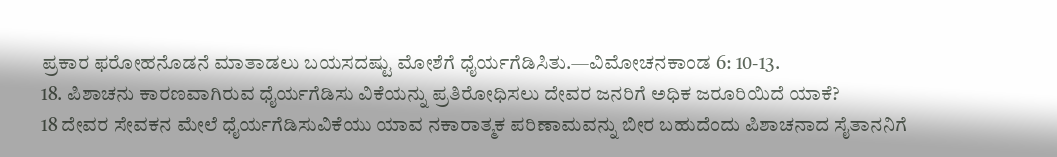ಪ್ರಕಾರ ಫರೋಹನೊಡನೆ ಮಾತಾಡಲು ಬಯಸದಷ್ಟು ಮೋಶೆಗೆ ಧೈರ್ಯಗೆಡಿಸಿತು.—ವಿಮೋಚನಕಾಂಡ 6: 10-13.
18. ಪಿಶಾಚನು ಕಾರಣವಾಗಿರುವ ಧೈರ್ಯಗೆಡಿಸು ವಿಕೆಯನ್ನು ಪ್ರತಿರೋಧಿಸಲು ದೇವರ ಜನರಿಗೆ ಅಧಿಕ ಜರೂರಿಯಿದೆ ಯಾಕೆ?
18 ದೇವರ ಸೇವಕನ ಮೇಲೆ ಧೈರ್ಯಗೆಡಿಸುವಿಕೆಯು ಯಾವ ನಕಾರಾತ್ಮಕ ಪರಿಣಾಮವನ್ನು ಬೀರ ಬಹುದೆಂದು ಪಿಶಾಚನಾದ ಸೈತಾನನಿಗೆ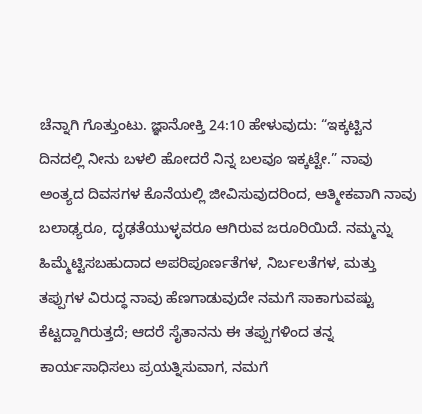ಚೆನ್ನಾಗಿ ಗೊತ್ತುಂಟು. ಜ್ಞಾನೋಕ್ತಿ 24:10 ಹೇಳುವುದು: “ಇಕ್ಕಟ್ಟಿನ ದಿನದಲ್ಲಿ ನೀನು ಬಳಲಿ ಹೋದರೆ ನಿನ್ನ ಬಲವೂ ಇಕ್ಕಟ್ಟೇ.” ನಾವು ಅಂತ್ಯದ ದಿವಸಗಳ ಕೊನೆಯಲ್ಲಿ ಜೀವಿಸುವುದರಿಂದ, ಆತ್ಮೀಕವಾಗಿ ನಾವು ಬಲಾಢ್ಯರೂ, ದೃಢತೆಯುಳ್ಳವರೂ ಆಗಿರುವ ಜರೂರಿಯಿದೆ. ನಮ್ಮನ್ನು ಹಿಮ್ಮೆಟ್ಟಿಸಬಹುದಾದ ಅಪರಿಪೂರ್ಣತೆಗಳ, ನಿರ್ಬಲತೆಗಳ, ಮತ್ತು ತಪ್ಪುಗಳ ವಿರುದ್ಧ ನಾವು ಹೆಣಗಾಡುವುದೇ ನಮಗೆ ಸಾಕಾಗುವಷ್ಟು ಕೆಟ್ಟದ್ದಾಗಿರುತ್ತದೆ; ಆದರೆ ಸೈತಾನನು ಈ ತಪ್ಪುಗಳಿಂದ ತನ್ನ ಕಾರ್ಯಸಾಧಿಸಲು ಪ್ರಯತ್ನಿಸುವಾಗ, ನಮಗೆ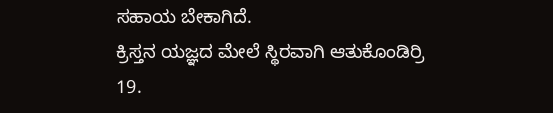ಸಹಾಯ ಬೇಕಾಗಿದೆ.
ಕ್ರಿಸ್ತನ ಯಜ್ಞದ ಮೇಲೆ ಸ್ಥಿರವಾಗಿ ಆತುಕೊಂಡಿರ್ರಿ
19.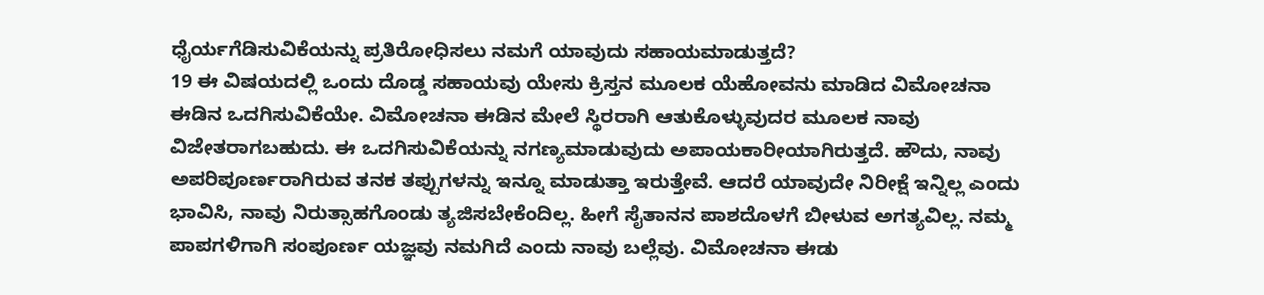ಧೈರ್ಯಗೆಡಿಸುವಿಕೆಯನ್ನು ಪ್ರತಿರೋಧಿಸಲು ನಮಗೆ ಯಾವುದು ಸಹಾಯಮಾಡುತ್ತದೆ?
19 ಈ ವಿಷಯದಲ್ಲಿ ಒಂದು ದೊಡ್ಡ ಸಹಾಯವು ಯೇಸು ಕ್ರಿಸ್ತನ ಮೂಲಕ ಯೆಹೋವನು ಮಾಡಿದ ವಿಮೋಚನಾ ಈಡಿನ ಒದಗಿಸುವಿಕೆಯೇ. ವಿಮೋಚನಾ ಈಡಿನ ಮೇಲೆ ಸ್ಥಿರರಾಗಿ ಆತುಕೊಳ್ಳುವುದರ ಮೂಲಕ ನಾವು ವಿಜೇತರಾಗಬಹುದು. ಈ ಒದಗಿಸುವಿಕೆಯನ್ನು ನಗಣ್ಯಮಾಡುವುದು ಅಪಾಯಕಾರೀಯಾಗಿರುತ್ತದೆ. ಹೌದು, ನಾವು ಅಪರಿಪೂರ್ಣರಾಗಿರುವ ತನಕ ತಪ್ಪುಗಳನ್ನು ಇನ್ನೂ ಮಾಡುತ್ತಾ ಇರುತ್ತೇವೆ. ಆದರೆ ಯಾವುದೇ ನಿರೀಕ್ಷೆ ಇನ್ನಿಲ್ಲ ಎಂದು ಭಾವಿಸಿ, ನಾವು ನಿರುತ್ಸಾಹಗೊಂಡು ತ್ಯಜಿಸಬೇಕೆಂದಿಲ್ಲ. ಹೀಗೆ ಸೈತಾನನ ಪಾಶದೊಳಗೆ ಬೀಳುವ ಅಗತ್ಯವಿಲ್ಲ. ನಮ್ಮ ಪಾಪಗಳಿಗಾಗಿ ಸಂಪೂರ್ಣ ಯಜ್ಞವು ನಮಗಿದೆ ಎಂದು ನಾವು ಬಲ್ಲೆವು. ವಿಮೋಚನಾ ಈಡು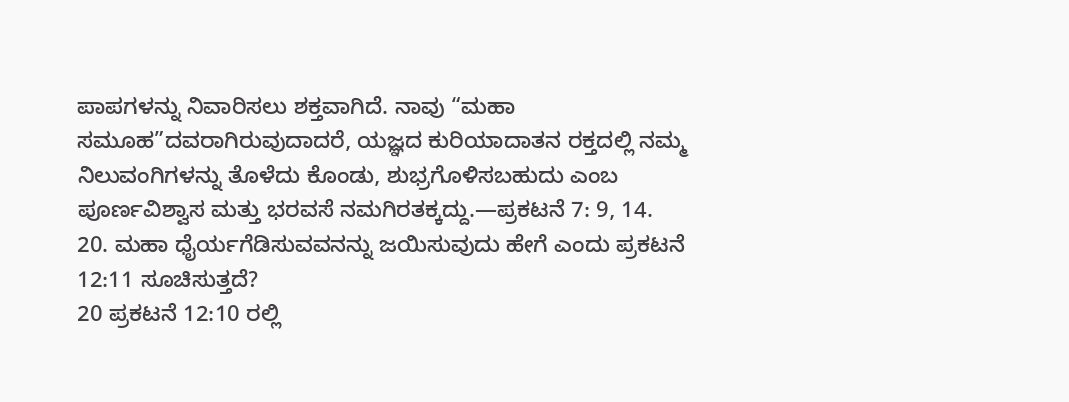ಪಾಪಗಳನ್ನು ನಿವಾರಿಸಲು ಶಕ್ತವಾಗಿದೆ. ನಾವು “ಮಹಾ ಸಮೂಹ”ದವರಾಗಿರುವುದಾದರೆ, ಯಜ್ಞದ ಕುರಿಯಾದಾತನ ರಕ್ತದಲ್ಲಿ ನಮ್ಮ ನಿಲುವಂಗಿಗಳನ್ನು ತೊಳೆದು ಕೊಂಡು, ಶುಭ್ರಗೊಳಿಸಬಹುದು ಎಂಬ ಪೂರ್ಣವಿಶ್ವಾಸ ಮತ್ತು ಭರವಸೆ ನಮಗಿರತಕ್ಕದ್ದು.—ಪ್ರಕಟನೆ 7: 9, 14.
20. ಮಹಾ ಧೈರ್ಯಗೆಡಿಸುವವನನ್ನು ಜಯಿಸುವುದು ಹೇಗೆ ಎಂದು ಪ್ರಕಟನೆ 12:11 ಸೂಚಿಸುತ್ತದೆ?
20 ಪ್ರಕಟನೆ 12:10 ರಲ್ಲಿ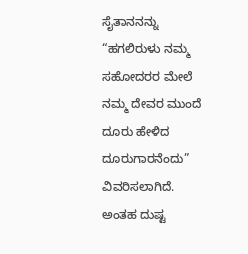ಸೈತಾನನನ್ನು “ಹಗಲಿರುಳು ನಮ್ಮ ಸಹೋದರರ ಮೇಲೆ ನಮ್ಮ ದೇವರ ಮುಂದೆ ದೂರು ಹೇಳಿದ ದೂರುಗಾರನೆಂದು” ವಿವರಿಸಲಾಗಿದೆ. ಅಂತಹ ದುಷ್ಟ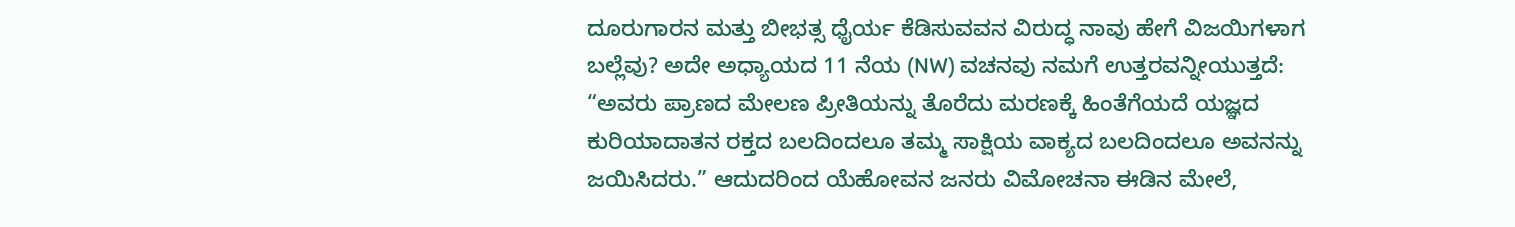ದೂರುಗಾರನ ಮತ್ತು ಬೀಭತ್ಸ ಧೈರ್ಯ ಕೆಡಿಸುವವನ ವಿರುದ್ಧ ನಾವು ಹೇಗೆ ವಿಜಯಿಗಳಾಗ ಬಲ್ಲೆವು? ಅದೇ ಅಧ್ಯಾಯದ 11 ನೆಯ (NW) ವಚನವು ನಮಗೆ ಉತ್ತರವನ್ನೀಯುತ್ತದೆ: “ಅವರು ಪ್ರಾಣದ ಮೇಲಣ ಪ್ರೀತಿಯನ್ನು ತೊರೆದು ಮರಣಕ್ಕೆ ಹಿಂತೆಗೆಯದೆ ಯಜ್ಞದ ಕುರಿಯಾದಾತನ ರಕ್ತದ ಬಲದಿಂದಲೂ ತಮ್ಮ ಸಾಕ್ಷಿಯ ವಾಕ್ಯದ ಬಲದಿಂದಲೂ ಅವನನ್ನು ಜಯಿಸಿದರು.” ಆದುದರಿಂದ ಯೆಹೋವನ ಜನರು ವಿಮೋಚನಾ ಈಡಿನ ಮೇಲೆ,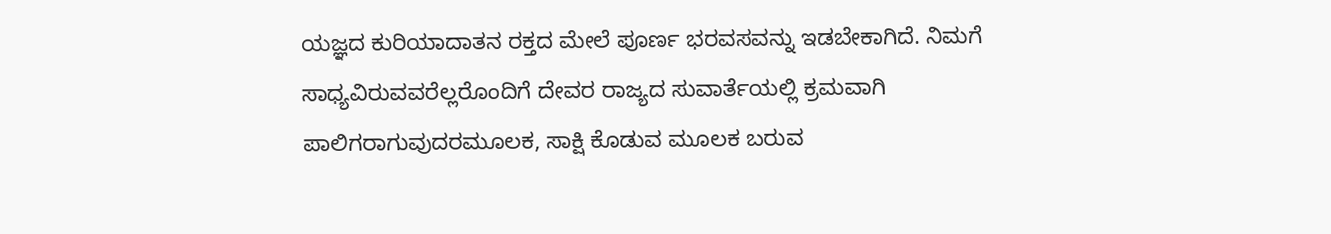ಯಜ್ಞದ ಕುರಿಯಾದಾತನ ರಕ್ತದ ಮೇಲೆ ಪೂರ್ಣ ಭರವಸವನ್ನು ಇಡಬೇಕಾಗಿದೆ. ನಿಮಗೆ ಸಾಧ್ಯವಿರುವವರೆಲ್ಲರೊಂದಿಗೆ ದೇವರ ರಾಜ್ಯದ ಸುವಾರ್ತೆಯಲ್ಲಿ ಕ್ರಮವಾಗಿ ಪಾಲಿಗರಾಗುವುದರಮೂಲಕ, ಸಾಕ್ಷಿ ಕೊಡುವ ಮೂಲಕ ಬರುವ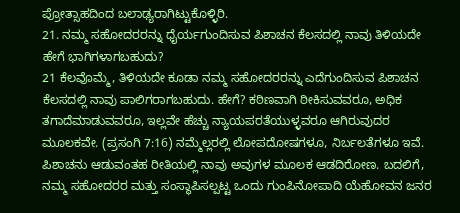ಪ್ರೋತ್ಸಾಹದಿಂದ ಬಲಾಢ್ಯರಾಗಿಟ್ಟುಕೊಳ್ಳಿರಿ.
21. ನಮ್ಮ ಸಹೋದರರನ್ನು ಧೈರ್ಯಗುಂದಿಸುವ ಪಿಶಾಚನ ಕೆಲಸದಲ್ಲಿ ನಾವು ತಿಳಿಯದೇ ಹೇಗೆ ಭಾಗಿಗಳಾಗಬಹುದು?
21 ಕೆಲವೊಮ್ಮೆ, ತಿಳಿಯದೇ ಕೂಡಾ ನಮ್ಮ ಸಹೋದರರನ್ನು ಎದೆಗುಂದಿಸುವ ಪಿಶಾಚನ ಕೆಲಸದಲ್ಲಿ ನಾವು ಪಾಲಿಗರಾಗಬಹುದು. ಹೇಗೆ? ಕಠಿಣವಾಗಿ ಠೀಕಿಸುವವರೂ, ಅಧಿಕ ತಗಾದೆಮಾಡುವವರೂ, ಇಲ್ಲವೇ ಹೆಚ್ಚು ನ್ಯಾಯಪರತೆಯುಳ್ಳವರೂ ಆಗಿರುವುದರ ಮೂಲಕವೇ. (ಪ್ರಸಂಗಿ 7:16) ನಮ್ಮೆಲ್ಲರಲ್ಲಿ ಲೋಪದೋಷಗಳೂ, ನಿರ್ಬಲತೆಗಳೂ ಇವೆ. ಪಿಶಾಚನು ಆಡುವಂತಹ ರೀತಿಯಲ್ಲಿ ನಾವು ಅವುಗಳ ಮೂಲಕ ಆಡದಿರೋಣ. ಬದಲಿಗೆ, ನಮ್ಮ ಸಹೋದರರ ಮತ್ತು ಸಂಸ್ಥಾಪಿಸಲ್ಪಟ್ಟ ಒಂದು ಗುಂಪಿನೋಪಾದಿ ಯೆಹೋವನ ಜನರ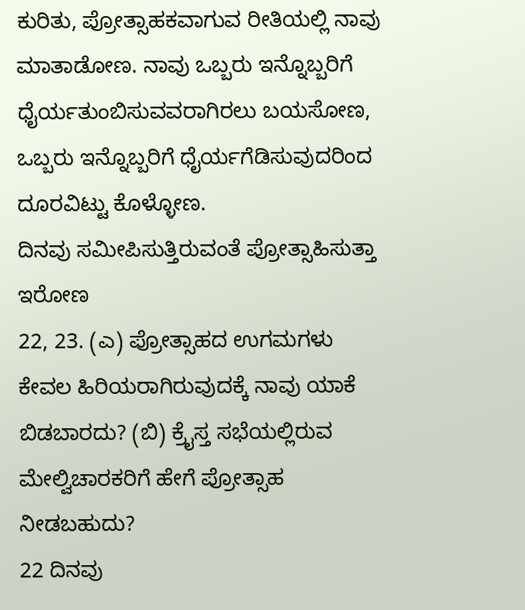ಕುರಿತು, ಪ್ರೋತ್ಸಾಹಕವಾಗುವ ರೀತಿಯಲ್ಲಿ ನಾವು ಮಾತಾಡೋಣ. ನಾವು ಒಬ್ಬರು ಇನ್ನೊಬ್ಬರಿಗೆ ಧೈರ್ಯತುಂಬಿಸುವವರಾಗಿರಲು ಬಯಸೋಣ, ಒಬ್ಬರು ಇನ್ನೊಬ್ಬರಿಗೆ ಧೈರ್ಯಗೆಡಿಸುವುದರಿಂದ ದೂರವಿಟ್ಟು ಕೊಳ್ಳೋಣ.
ದಿನವು ಸಮೀಪಿಸುತ್ತಿರುವಂತೆ ಪ್ರೋತ್ಸಾಹಿಸುತ್ತಾ ಇರೋಣ
22, 23. (ಎ) ಪ್ರೋತ್ಸಾಹದ ಉಗಮಗಳು ಕೇವಲ ಹಿರಿಯರಾಗಿರುವುದಕ್ಕೆ ನಾವು ಯಾಕೆ ಬಿಡಬಾರದು? (ಬಿ) ಕ್ರೈಸ್ತ ಸಭೆಯಲ್ಲಿರುವ ಮೇಲ್ವಿಚಾರಕರಿಗೆ ಹೇಗೆ ಪ್ರೋತ್ಸಾಹ ನೀಡಬಹುದು?
22 ದಿನವು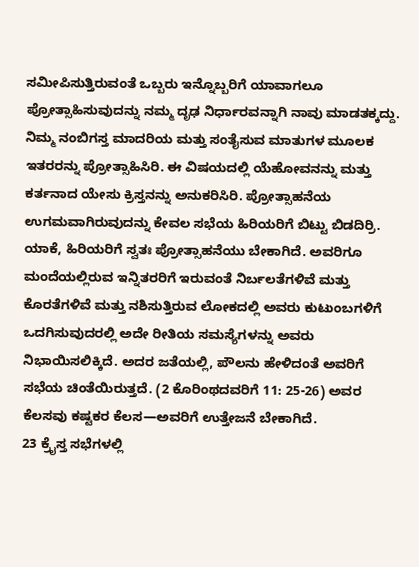ಸಮೀಪಿಸುತ್ತಿರುವಂತೆ ಒಬ್ಬರು ಇನ್ನೊಬ್ಬರಿಗೆ ಯಾವಾಗಲೂ ಪ್ರೋತ್ಸಾಹಿಸುವುದನ್ನು ನಮ್ಮ ದೃಢ ನಿರ್ಧಾರವನ್ನಾಗಿ ನಾವು ಮಾಡತಕ್ಕದ್ದು. ನಿಮ್ಮ ನಂಬಿಗಸ್ತ ಮಾದರಿಯ ಮತ್ತು ಸಂತೈಸುವ ಮಾತುಗಳ ಮೂಲಕ ಇತರರನ್ನು ಪ್ರೋತ್ಸಾಹಿಸಿರಿ. ಈ ವಿಷಯದಲ್ಲಿ ಯೆಹೋವನನ್ನು ಮತ್ತು ಕರ್ತನಾದ ಯೇಸು ಕ್ರಿಸ್ತನನ್ನು ಅನುಕರಿಸಿರಿ. ಪ್ರೋತ್ಸಾಹನೆಯ ಉಗಮವಾಗಿರುವುದನ್ನು ಕೇವಲ ಸಭೆಯ ಹಿರಿಯರಿಗೆ ಬಿಟ್ಟು ಬಿಡದಿರ್ರಿ. ಯಾಕೆ, ಹಿರಿಯರಿಗೆ ಸ್ವತಃ ಪ್ರೋತ್ಸಾಹನೆಯು ಬೇಕಾಗಿದೆ. ಅವರಿಗೂ ಮಂದೆಯಲ್ಲಿರುವ ಇನ್ನಿತರರಿಗೆ ಇರುವಂತೆ ನಿರ್ಬಲತೆಗಳಿವೆ ಮತ್ತು ಕೊರತೆಗಳಿವೆ ಮತ್ತು ನಶಿಸುತ್ತಿರುವ ಲೋಕದಲ್ಲಿ ಅವರು ಕುಟುಂಬಗಳಿಗೆ ಒದಗಿಸುವುದರಲ್ಲಿ ಅದೇ ರೀತಿಯ ಸಮಸ್ಯೆಗಳನ್ನು ಅವರು ನಿಭಾಯಿಸಲಿಕ್ಕಿದೆ. ಅದರ ಜತೆಯಲ್ಲಿ, ಪೌಲನು ಹೇಳಿದಂತೆ ಅವರಿಗೆ ಸಭೆಯ ಚಿಂತೆಯಿರುತ್ತದೆ. (2 ಕೊರಿಂಥದವರಿಗೆ 11: 25-26) ಅವರ ಕೆಲಸವು ಕಷ್ಟಕರ ಕೆಲಸ—ಅವರಿಗೆ ಉತ್ತೇಜನೆ ಬೇಕಾಗಿದೆ.
23 ಕ್ರೈಸ್ತ ಸಭೆಗಳಲ್ಲಿ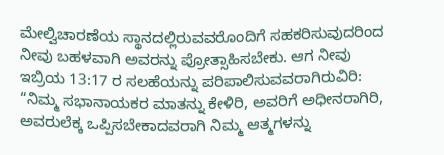ಮೇಲ್ವಿಚಾರಣೆಯ ಸ್ಥಾನದಲ್ಲಿರುವವರೊಂದಿಗೆ ಸಹಕರಿಸುವುದರಿಂದ ನೀವು ಬಹಳವಾಗಿ ಅವರನ್ನು ಪ್ರೋತ್ಸಾಹಿಸಬೇಕು. ಆಗ ನೀವು ಇಬ್ರಿಯ 13:17 ರ ಸಲಹೆಯನ್ನು ಪರಿಪಾಲಿಸುವವರಾಗಿರುವಿರಿ: “ನಿಮ್ಮ ಸಭಾನಾಯಕರ ಮಾತನ್ನು ಕೇಳಿರಿ, ಅವರಿಗೆ ಅಧೀನರಾಗಿರಿ, ಅವರುಲೆಕ್ಕ ಒಪ್ಪಿಸಬೇಕಾದವರಾಗಿ ನಿಮ್ಮ ಆತ್ಮಗಳನ್ನು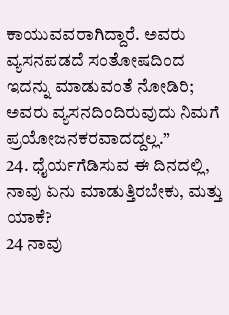ಕಾಯುವವರಾಗಿದ್ದಾರೆ. ಅವರು ವ್ಯಸನಪಡದೆ ಸಂತೋಷದಿಂದ ಇದನ್ನು ಮಾಡುವಂತೆ ನೋಡಿರಿ; ಅವರು ವ್ಯಸನದಿಂದಿರುವುದು ನಿಮಗೆ ಪ್ರಯೋಜನಕರವಾದದ್ದಲ್ಲ.”
24. ಧೈರ್ಯಗೆಡಿಸುವ ಈ ದಿನದಲ್ಲಿ, ನಾವು ಏನು ಮಾಡುತ್ತಿರಬೇಕು, ಮತ್ತು ಯಾಕೆ?
24 ನಾವು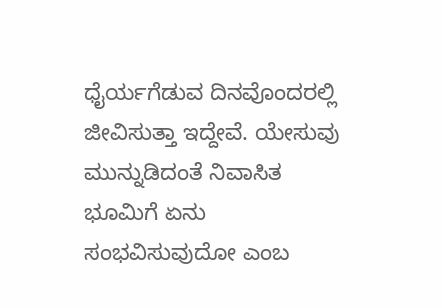ಧೈರ್ಯಗೆಡುವ ದಿನವೊಂದರಲ್ಲಿ ಜೀವಿಸುತ್ತಾ ಇದ್ದೇವೆ. ಯೇಸುವು ಮುನ್ನುಡಿದಂತೆ ನಿವಾಸಿತ ಭೂಮಿಗೆ ಏನು ಸಂಭವಿಸುವುದೋ ಎಂಬ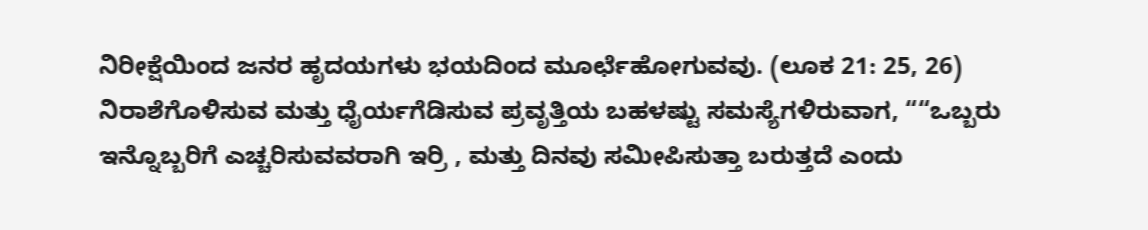ನಿರೀಕ್ಷೆಯಿಂದ ಜನರ ಹೃದಯಗಳು ಭಯದಿಂದ ಮೂರ್ಛೆಹೋಗುವವು. (ಲೂಕ 21: 25, 26) ನಿರಾಶೆಗೊಳಿಸುವ ಮತ್ತು ಧೈರ್ಯಗೆಡಿಸುವ ಪ್ರವೃತ್ತಿಯ ಬಹಳಷ್ಟು ಸಮಸ್ಯೆಗಳಿರುವಾಗ, ““ಒಬ್ಬರು ಇನ್ನೊಬ್ಬರಿಗೆ ಎಚ್ಚರಿಸುವವರಾಗಿ ಇರ್ರಿ , ಮತ್ತು ದಿನವು ಸಮೀಪಿಸುತ್ತಾ ಬರುತ್ತದೆ ಎಂದು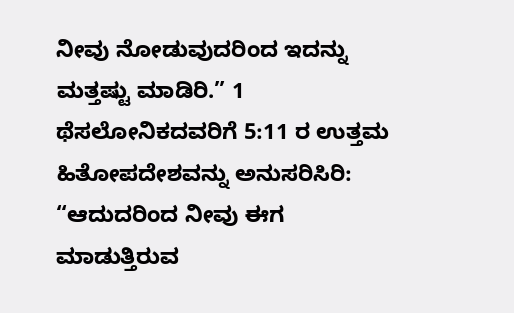ನೀವು ನೋಡುವುದರಿಂದ ಇದನ್ನು ಮತ್ತಷ್ಟು ಮಾಡಿರಿ.” 1 ಥೆಸಲೋನಿಕದವರಿಗೆ 5:11 ರ ಉತ್ತಮ ಹಿತೋಪದೇಶವನ್ನು ಅನುಸರಿಸಿರಿ: “ಆದುದರಿಂದ ನೀವು ಈಗ ಮಾಡುತ್ತಿರುವ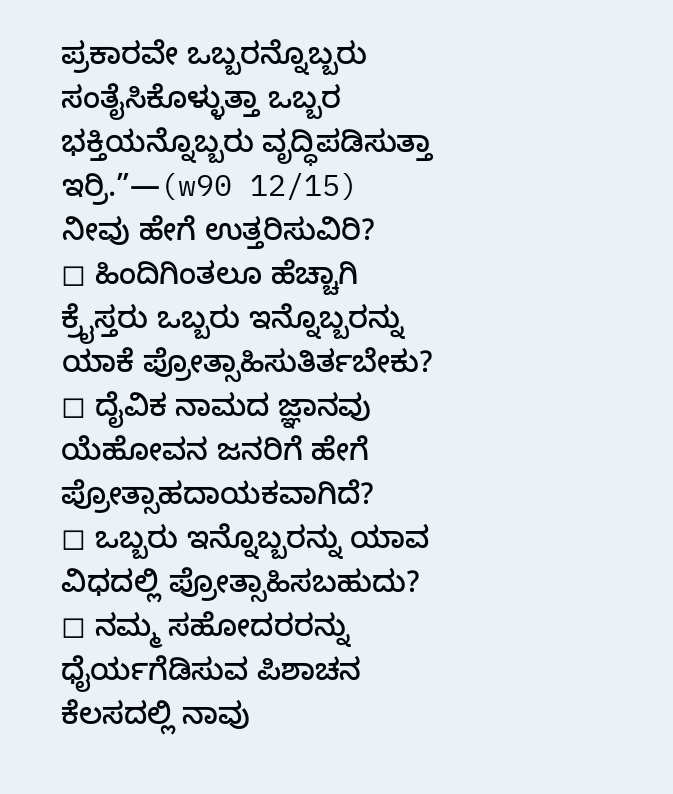ಪ್ರಕಾರವೇ ಒಬ್ಬರನ್ನೊಬ್ಬರು ಸಂತೈಸಿಕೊಳ್ಳುತ್ತಾ ಒಬ್ಬರ ಭಕ್ತಿಯನ್ನೊಬ್ಬರು ವೃದ್ಧಿಪಡಿಸುತ್ತಾ ಇರ್ರಿ.”—(w90 12/15)
ನೀವು ಹೇಗೆ ಉತ್ತರಿಸುವಿರಿ?
◻ ಹಿಂದಿಗಿಂತಲೂ ಹೆಚ್ಚಾಗಿ ಕ್ರೈಸ್ತರು ಒಬ್ಬರು ಇನ್ನೊಬ್ಬರನ್ನು ಯಾಕೆ ಪ್ರೋತ್ಸಾಹಿಸುತಿರ್ತಬೇಕು?
◻ ದೈವಿಕ ನಾಮದ ಜ್ಞಾನವು ಯೆಹೋವನ ಜನರಿಗೆ ಹೇಗೆ ಪ್ರೋತ್ಸಾಹದಾಯಕವಾಗಿದೆ?
◻ ಒಬ್ಬರು ಇನ್ನೊಬ್ಬರನ್ನು ಯಾವ ವಿಧದಲ್ಲಿ ಪ್ರೋತ್ಸಾಹಿಸಬಹುದು?
◻ ನಮ್ಮ ಸಹೋದರರನ್ನು ಧೈರ್ಯಗೆಡಿಸುವ ಪಿಶಾಚನ ಕೆಲಸದಲ್ಲಿ ನಾವು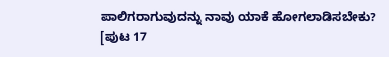ಪಾಲಿಗರಾಗುವುದನ್ನು ನಾವು ಯಾಕೆ ಹೋಗಲಾಡಿಸಬೇಕು?
[ಪುಟ 17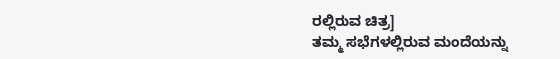ರಲ್ಲಿರುವ ಚಿತ್ರ]
ತಮ್ಮ ಸಭೆಗಳಲ್ಲಿರುವ ಮಂದೆಯನ್ನು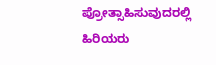ಪ್ರೋತ್ಸಾಹಿಸುವುದರಲ್ಲಿ ಹಿರಿಯರು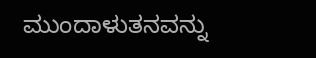ಮುಂದಾಳುತನವನ್ನು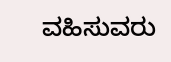ವಹಿಸುವರು